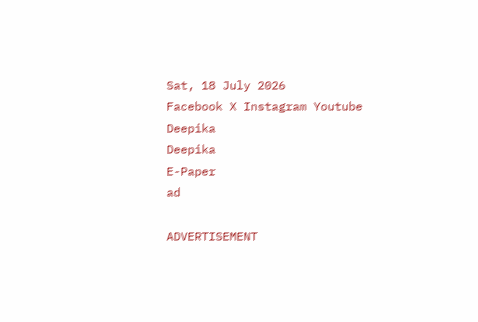Sat, 18 July 2026
Facebook X Instagram Youtube
Deepika
Deepika
E-Paper
ad

ADVERTISEMENT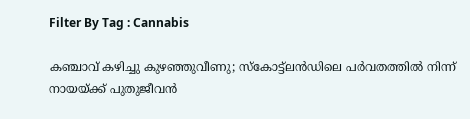Filter By Tag : Cannabis

കഞ്ചാവ് കഴിച്ചു കുഴഞ്ഞുവീണു; സ്കോട്ട്‌ലൻഡിലെ പർവതത്തിൽ നിന്ന് നായയ്ക്ക് പുതുജീവൻ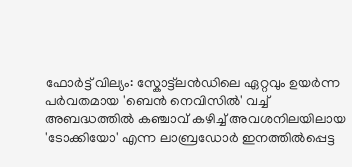ഫോർട്ട് വില്യം: സ്കോട്ട്‌ലൻഡിലെ ഏറ്റവും ഉയർന്ന പർവതമായ 'ബെൻ നെവിസിൽ' വച്ച് അബദ്ധത്തിൽ കഞ്ചാവ് കഴിച്ച് അവശനിലയിലായ 'ടോക്കിയോ' എന്ന ലാബ്രഡോർ ഇനത്തിൽപ്പെട്ട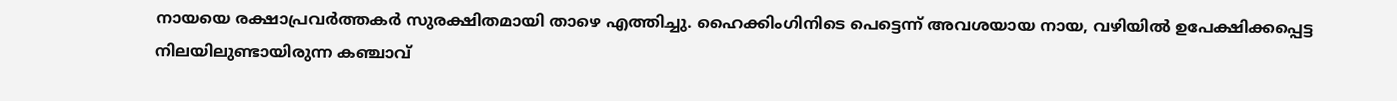നായയെ രക്ഷാപ്രവർത്തകർ സുരക്ഷിതമായി താഴെ എത്തിച്ചു. ഹൈക്കിംഗിനിടെ പെട്ടെന്ന് അവശയായ നായ, വഴിയിൽ ഉപേക്ഷിക്കപ്പെട്ട നിലയിലുണ്ടായിരുന്ന കഞ്ചാവ്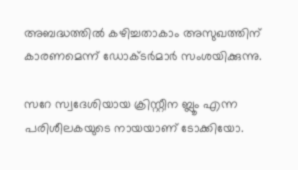അബദ്ധത്തിൽ കഴിച്ചതാകാം അസുഖത്തിന് കാരണമെന്ന് ഡോക്ടർമാർ സംശയിക്കുന്നു.

സറേ സ്വദേശിയായ ക്രിസ്റ്റീന ബ്ലൂം എന്ന പരിശീലകയുടെ നായയാണ് ടോക്കിയോ.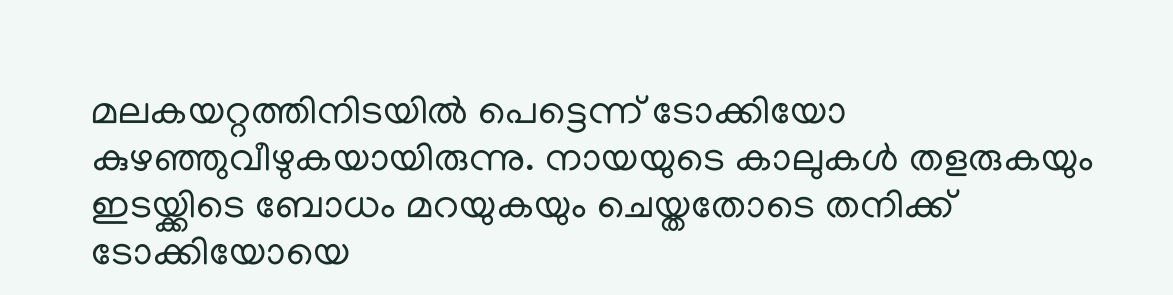മലകയറ്റത്തിനിടയിൽ പെട്ടെന്ന് ടോക്കിയോ കുഴഞ്ഞുവീഴുകയായിരുന്നു. നായയുടെ കാലുകൾ തളരുകയും ഇടയ്ക്കിടെ ബോധം മറയുകയും ചെയ്തതോടെ തനിക്ക് ടോക്കിയോയെ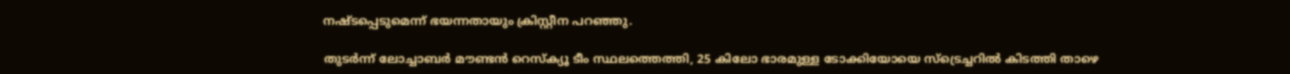നഷ്ടപ്പെടുമെന്ന് ഭയന്നതായും ക്രിസ്റ്റീന പറഞ്ഞു.

തുടർന്ന് ലോച്ചാബർ മൗണ്ടൻ റെസ്ക്യൂ ടീം സ്ഥലത്തെത്തി, 25 കിലോ ഭാരമുള്ള ടോക്കിയോയെ സ്ട്രെച്ചറിൽ കിടത്തി താഴെ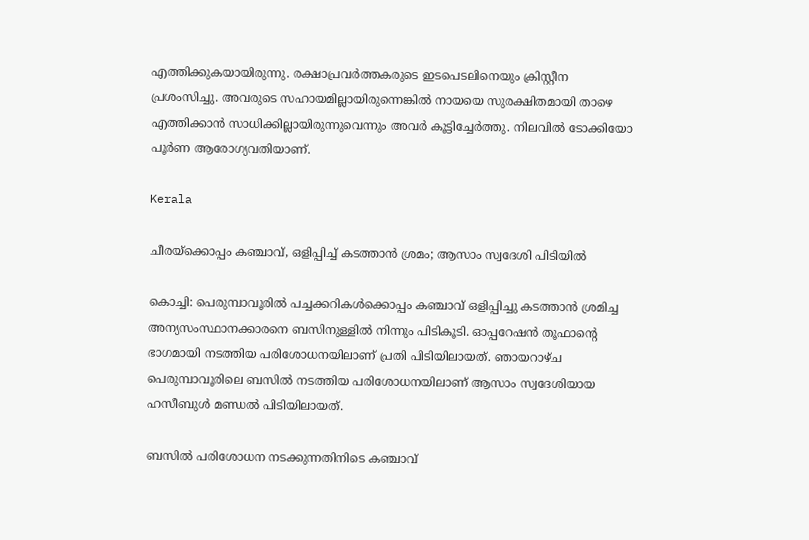എത്തിക്കുകയായിരുന്നു. രക്ഷാപ്രവർത്തകരുടെ ഇടപെടലിനെയും ക്രിസ്റ്റീന പ്രശംസിച്ചു. അവരുടെ സഹായമില്ലായിരുന്നെങ്കിൽ നായയെ സുരക്ഷിതമായി താഴെ എത്തിക്കാൻ സാധിക്കില്ലായിരുന്നുവെന്നും അവർ കൂട്ടിച്ചേർത്തു. നിലവിൽ ടോക്കിയോ പൂർണ ആരോഗ്യവതിയാണ്.

Kerala

ചീരയ്ക്കൊപ്പം കഞ്ചാവ്, ഒളിപ്പിച്ച് കടത്താന്‍ ശ്രമം; ആസാം സ്വദേശി പിടിയില്‍

കൊച്ചി: പെരുമ്പാവൂരില്‍ പച്ചക്കറികള്‍ക്കൊപ്പം കഞ്ചാവ് ഒളിപ്പിച്ചു കടത്താന്‍ ശ്രമിച്ച അന്യസംസ്ഥാനക്കാരനെ ബസിനുള്ളില്‍ നിന്നും പിടികൂടി. ഓപ്പറേഷന്‍ തൂഫാന്‍റെ ഭാഗമായി നടത്തിയ പരിശോധനയിലാണ് പ്രതി പിടിയിലായത്. ഞായറാഴ്ച പെരുമ്പാവൂരിലെ ബസില്‍ നടത്തിയ പരിശോധനയിലാണ് ആസാം സ്വദേശിയായ ഹസീബുള്‍ മണ്ഡല്‍ പിടിയിലായത്.

ബസില്‍ പരിശോധന നടക്കുന്നതിനിടെ കഞ്ചാവ്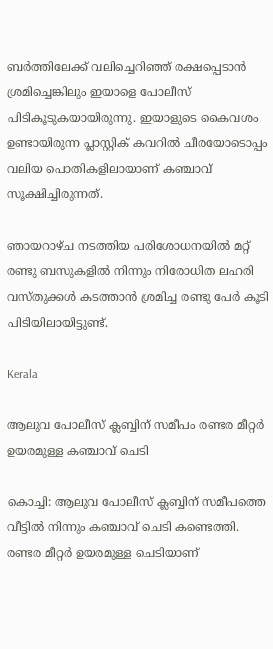ബര്‍ത്തിലേക്ക് വലിച്ചെറിഞ്ഞ് രക്ഷപ്പെടാന്‍ ശ്രമിച്ചെങ്കിലും ഇയാളെ പോലീസ് പിടികൂടുകയായിരുന്നു. ഇയാളുടെ കൈവശം ഉണ്ടായിരുന്ന പ്ലാസ്റ്റിക് കവറില്‍ ചീരയോടൊപ്പം വലിയ പൊതികളിലായാണ് കഞ്ചാവ് സൂക്ഷിച്ചിരുന്നത്.

ഞായറാഴ്ച നടത്തിയ പരിശോധനയില്‍ മറ്റ് രണ്ടു ബസുകളില്‍ നിന്നും നിരോധിത ലഹരി വസ്തുക്കള്‍ കടത്താന്‍ ശ്രമിച്ച രണ്ടു പേര്‍ കൂടി പിടിയിലായിട്ടുണ്ട്.

Kerala

ആലുവ പോലീസ് ക്ലബ്ബിന് സമീപം രണ്ടര മീറ്റര്‍ ഉയരമുള്ള കഞ്ചാവ് ചെടി

കൊച്ചി: ആലുവ പോലീസ് ക്ലബ്ബിന് സമീപത്തെ വീട്ടില്‍ നിന്നും കഞ്ചാവ് ചെടി കണ്ടെത്തി. രണ്ടര മീറ്റര്‍ ഉയരമുള്ള ചെടിയാണ്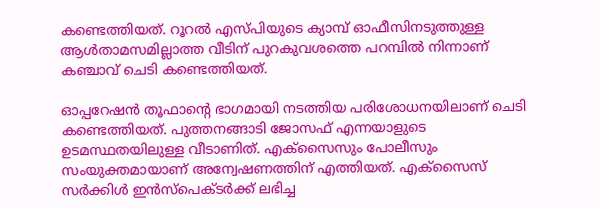കണ്ടെത്തിയത്. റൂറല്‍ എസ്പിയുടെ ക്യാമ്പ് ഓഫീസിനടുത്തുള്ള ആള്‍താമസമില്ലാത്ത വീടിന് പുറകുവശത്തെ പറമ്പില്‍ നിന്നാണ് കഞ്ചാവ് ചെടി കണ്ടെത്തിയത്.

ഓപ്പറേഷന്‍ തൂഫാന്‍റെ ഭാഗമായി നടത്തിയ പരിശോധനയിലാണ് ചെടി കണ്ടെത്തിയത്. പുത്തനങ്ങാടി ജോസഫ് എന്നയാളുടെ ഉടമസ്ഥതയിലുള്ള വീടാണിത്. എക്‌സൈസും പോലീസും സംയുക്തമായാണ് അന്വേഷണത്തിന് എത്തിയത്. എക്‌സൈസ് സര്‍ക്കിള്‍ ഇന്‍സ്‌പെക്ടര്‍ക്ക് ലഭിച്ച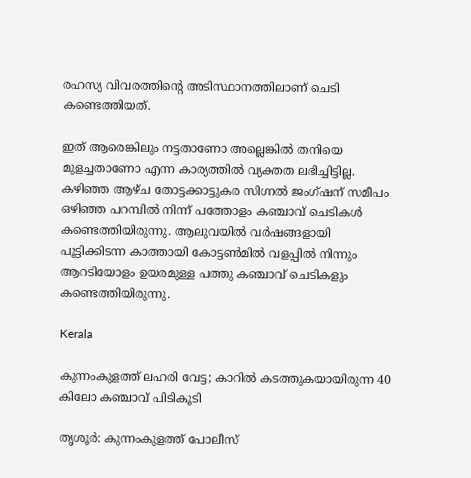രഹസ്യ വിവരത്തിന്‍റെ അടിസ്ഥാനത്തിലാണ് ചെടി കണ്ടെത്തിയത്.

ഇത് ആരെങ്കിലും നട്ടതാണോ അല്ലെങ്കില്‍ തനിയെ മുളച്ചതാണോ എന്ന കാര്യത്തില്‍ വ്യക്തത ലഭിച്ചിട്ടില്ല. കഴിഞ്ഞ ആഴ്ച തോട്ടക്കാട്ടുകര സിഗ്നല്‍ ജംഗ്ഷന് സമീപം ഒഴിഞ്ഞ പറമ്പില്‍ നിന്ന് പത്തോളം കഞ്ചാവ് ചെടികള്‍ കണ്ടെത്തിയിരുന്നു. ആലുവയില്‍ വര്‍ഷങ്ങളായി പൂട്ടിക്കിടന്ന കാത്തായി കോട്ടണ്‍മില്‍ വളപ്പില്‍ നിന്നും ആറടിയോളം ഉയരമുള്ള പത്തു കഞ്ചാവ് ചെടികളും കണ്ടെത്തിയിരുന്നു.

Kerala

കുന്നംകുളത്ത് ലഹരി വേട്ട; കാറിൽ കടത്തുകയായിരുന്ന 40 കിലോ കഞ്ചാവ് പിടികൂടി

തൃശൂർ: കുന്നംകുളത്ത് പോലീസ്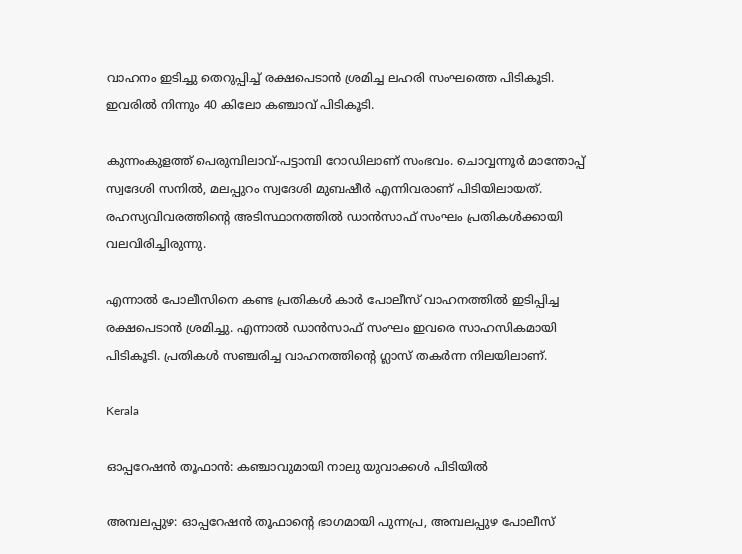വാഹനം ഇടിച്ചു തെറുപ്പിച്ച് രക്ഷപെടാൻ ശ്രമിച്ച ലഹരി സംഘത്തെ പിടികൂടി. ഇവരിൽ നിന്നും 40 കിലോ കഞ്ചാവ് പിടികൂടി.

കുന്നംകുളത്ത് പെരുമ്പിലാവ്-പട്ടാമ്പി റോഡിലാണ് സംഭവം. ചൊവ്വന്നൂർ മാന്തോപ്പ് സ്വദേശി സനിൽ, മലപ്പുറം സ്വദേശി മുബഷീർ എന്നിവരാണ് പിടിയിലായത്. രഹസ്യവിവരത്തിന്‍റെ അടിസ്ഥാനത്തിൽ ഡാൻസാഫ് സംഘം പ്രതികൾക്കായി വലവിരിച്ചിരുന്നു.

എന്നാൽ പോലീസിനെ കണ്ട പ്രതികൾ കാർ പോലീസ് വാഹനത്തിൽ ഇടിപ്പിച്ച രക്ഷപെടാൻ ശ്രമിച്ചു. എന്നാൽ ഡാൻസാഫ് സംഘം ഇവരെ സാഹസികമായി പിടികൂടി. പ്രതികൾ സഞ്ചരിച്ച വാഹനത്തിന്‍റെ ഗ്ലാസ് തകർന്ന നിലയിലാണ്.

Kerala

ഓപ്പറേഷൻ തൂഫാൻ: കഞ്ചാവുമായി നാലു യുവാക്കൾ പിടിയിൽ

അമ്പലപ്പുഴ: ഓപ്പറേഷൻ തൂഫാന്‍റെ ഭാഗമായി പുന്നപ്ര, അമ്പലപ്പുഴ പോലീസ്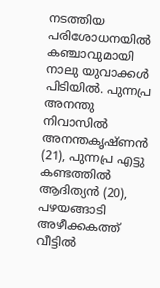നടത്തിയ പരിശോധനയിൽ കഞ്ചാവുമായി നാലു യുവാക്കൾ പിടിയിൽ. പുന്നപ്ര അനന്തു നിവാസിൽ അനന്തകൃഷ്ണൻ (21), പുന്നപ്ര എട്ടു കണ്ടത്തിൽ ആദിത്യൻ (20), പഴയങ്ങാടി അഴീക്കകത്ത് വീട്ടിൽ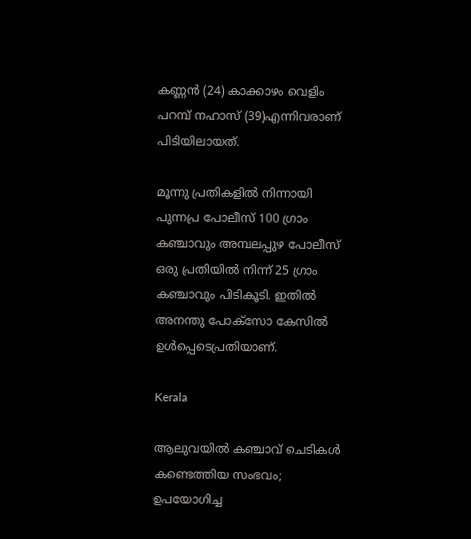കണ്ണൻ (24) കാക്കാഴം വെളിം പറമ്പ് നഹാസ് (39)എന്നിവരാണ് പിടിയിലായത്.

മൂന്നു പ്രതികളിൽ നിന്നായി പുന്നപ്ര പോലീസ് 100 ഗ്രാം കഞ്ചാവും അമ്പലപ്പുഴ പോലീസ് ഒരു പ്രതിയിൽ നിന്ന് 25 ഗ്രാം കഞ്ചാവും പിടികൂടി. ഇതിൽ അനന്തു പോക്സോ കേസിൽ ഉൾപ്പെടെപ്രതിയാണ്.

Kerala

ആലുവയില്‍ കഞ്ചാവ് ചെടികൾ കണ്ടെത്തിയ സംഭവം; ഉപയോഗിച്ച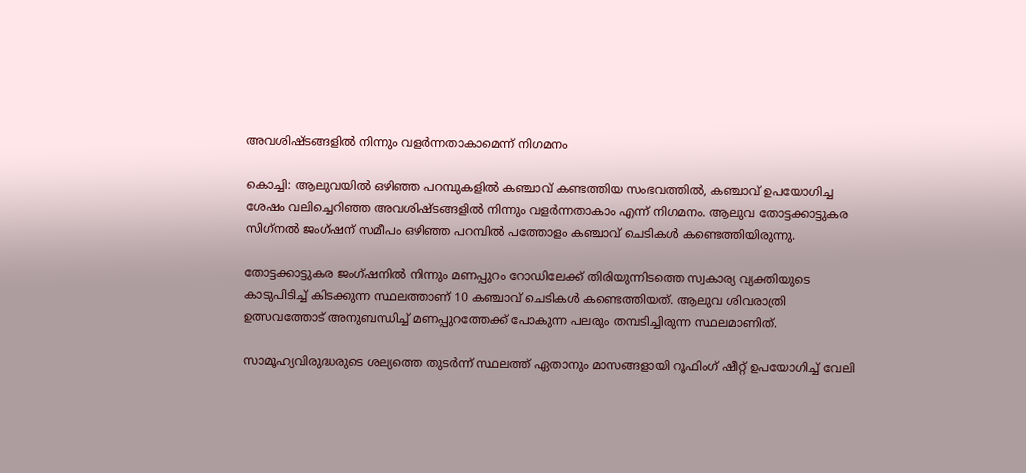അവശിഷ്ടങ്ങളില്‍ നിന്നും വളര്‍ന്നതാകാമെന്ന് നിഗമനം

കൊച്ചി: ആലുവയില്‍ ഒഴിഞ്ഞ പറമ്പുകളില്‍ കഞ്ചാവ് കണ്ടത്തിയ സംഭവത്തില്‍, കഞ്ചാവ് ഉപയോഗിച്ച ശേഷം വലിച്ചെറിഞ്ഞ അവശിഷ്ടങ്ങളില്‍ നിന്നും വളര്‍ന്നതാകാം എന്ന് നിഗമനം. ആലുവ തോട്ടക്കാട്ടുകര സിഗ്‌നല്‍ ജംഗ്ഷന് സമീപം ഒഴിഞ്ഞ പറമ്പില്‍ പത്തോളം കഞ്ചാവ് ചെടികള്‍ കണ്ടെത്തിയിരുന്നു.

തോട്ടക്കാട്ടുകര ജംഗ്ഷനില്‍ നിന്നും മണപ്പുറം റോഡിലേക്ക് തിരിയുന്നിടത്തെ സ്വകാര്യ വ്യക്തിയുടെ കാടുപിടിച്ച് കിടക്കുന്ന സ്ഥലത്താണ് 10 കഞ്ചാവ് ചെടികള്‍ കണ്ടെത്തിയത്. ആലുവ ശിവരാത്രി ഉത്സവത്തോട് അനുബന്ധിച്ച് മണപ്പുറത്തേക്ക് പോകുന്ന പലരും തമ്പടിച്ചിരുന്ന സ്ഥലമാണിത്.

സാമൂഹ്യവിരുദ്ധരുടെ ശല്യത്തെ തുടര്‍ന്ന് സ്ഥലത്ത് ഏതാനും മാസങ്ങളായി റൂഫിംഗ് ഷീറ്റ് ഉപയോഗിച്ച് വേലി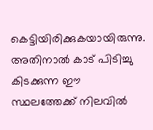കെട്ടിയിരിക്കുകയായിരുന്നു. അതിനാല്‍ കാട് പിടിച്ചു കിടക്കുന്ന ഈ സ്ഥലത്തേക്ക് നിലവില്‍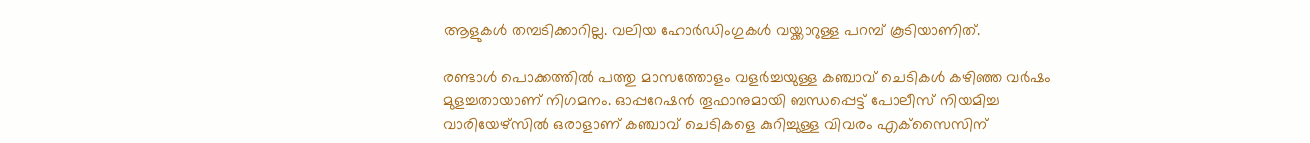ആളുകള്‍ തമ്പടിക്കാറില്ല. വലിയ ഹോര്‍ഡിംഗുകള്‍ വയ്ക്കാറുള്ള പറമ്പ് കൂടിയാണിത്.

രണ്ടാള്‍ പൊക്കത്തില്‍ പത്തു മാസത്തോളം വളര്‍ച്ചയുള്ള കഞ്ചാവ് ചെടികള്‍ കഴിഞ്ഞ വര്‍ഷം മുളച്ചതായാണ് നിഗമനം. ഓപ്പറേഷന്‍ തൂഫാനുമായി ബന്ധപ്പെട്ട് പോലീസ് നിയമിച്ച വാരിയേഴ്‌സില്‍ ഒരാളാണ് കഞ്ചാവ് ചെടികളെ കുറിച്ചുള്ള വിവരം എക്‌സൈസിന്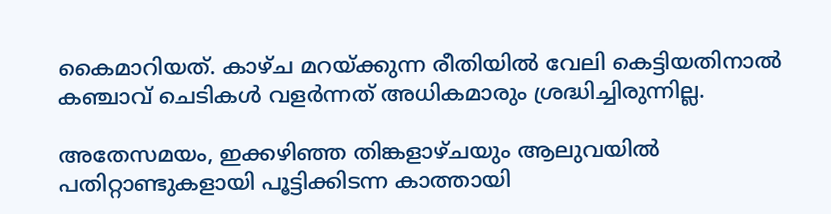കൈമാറിയത്. കാഴ്ച മറയ്ക്കുന്ന രീതിയില്‍ വേലി കെട്ടിയതിനാല്‍ കഞ്ചാവ് ചെടികള്‍ വളര്‍ന്നത് അധികമാരും ശ്രദ്ധിച്ചിരുന്നില്ല.

അതേസമയം, ഇക്കഴിഞ്ഞ തിങ്കളാഴ്ചയും ആലുവയില്‍ പതിറ്റാണ്ടുകളായി പൂട്ടിക്കിടന്ന കാത്തായി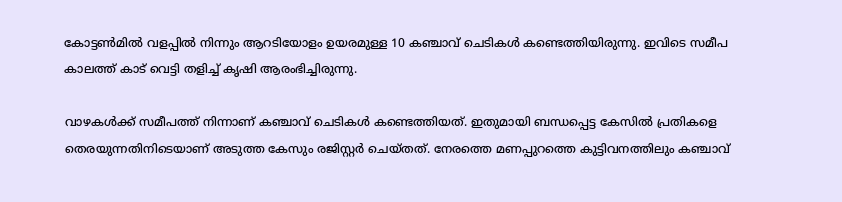കോട്ടണ്‍മില്‍ വളപ്പില്‍ നിന്നും ആറടിയോളം ഉയരമുള്ള 10 കഞ്ചാവ് ചെടികള്‍ കണ്ടെത്തിയിരുന്നു. ഇവിടെ സമീപ കാലത്ത് കാട് വെട്ടി തളിച്ച് കൃഷി ആരംഭിച്ചിരുന്നു.

വാഴകള്‍ക്ക് സമീപത്ത് നിന്നാണ് കഞ്ചാവ് ചെടികള്‍ കണ്ടെത്തിയത്. ഇതുമായി ബന്ധപ്പെട്ട കേസില്‍ പ്രതികളെ തെരയുന്നതിനിടെയാണ് അടുത്ത കേസും രജിസ്റ്റര്‍ ചെയ്തത്. നേരത്തെ മണപ്പുറത്തെ കുട്ടിവനത്തിലും കഞ്ചാവ്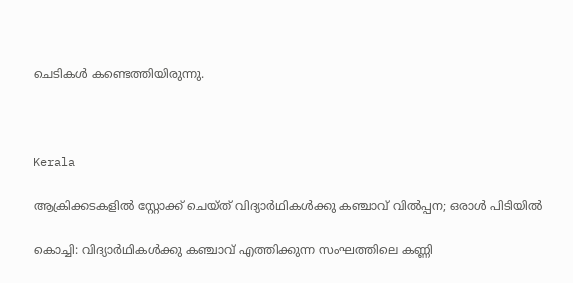ചെടികള്‍ കണ്ടെത്തിയിരുന്നു.



Kerala

ആക്രിക്കടകളില്‍ സ്റ്റോക്ക് ചെയ്ത് വിദ്യാർഥികൾക്കു കഞ്ചാവ് വില്‍പ്പന; ഒരാൾ പിടിയില്‍

കൊച്ചി: വിദ്യാര്‍ഥികള്‍ക്കു കഞ്ചാവ് എത്തിക്കുന്ന സംഘത്തിലെ കണ്ണി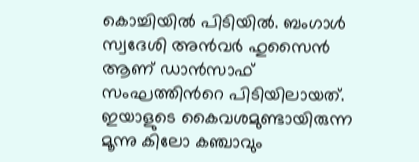കൊച്ചിയില്‍ പിടിയില്‍. ബംഗാള്‍ സ്വദേശി അന്‍വര്‍ ഹുസൈന്‍ ആണ് ഡാന്‍സാഫ് സംഘത്തിന്‍റെ പിടിയിലായത്. ഇയാളുടെ കൈവശമുണ്ടായിരുന്ന മൂന്നു കിലോ കഞ്ചാവും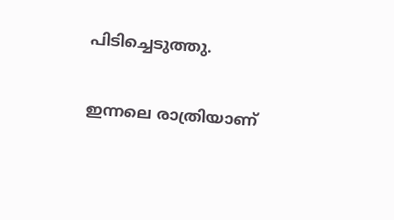പിടിച്ചെടുത്തു.

ഇന്നലെ രാത്രിയാണ്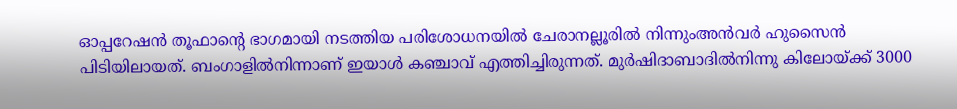ഓപ്പറേഷന്‍ തൂഫാന്‍റെ ഭാഗമായി നടത്തിയ പരിശോധനയില്‍ ചേരാനല്ലൂരില്‍ നിന്നുംഅന്‍വര്‍ ഹുസൈന്‍ പിടിയിലായത്. ബംഗാളില്‍നിന്നാണ് ഇയാള്‍ കഞ്ചാവ് എത്തിച്ചിരുന്നത്. മുര്‍ഷിദാബാദില്‍നിന്നു കിലോയ്ക്ക് 3000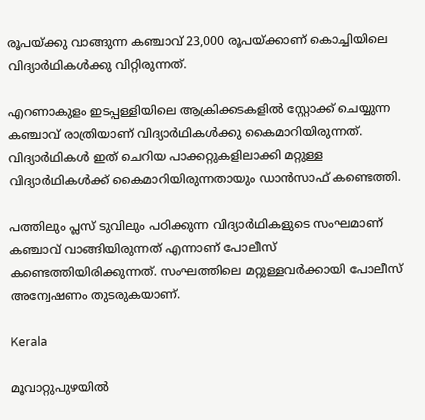രൂപയ്ക്കു വാങ്ങുന്ന കഞ്ചാവ് 23,000 രൂപയ്ക്കാണ് കൊച്ചിയിലെ വിദ്യാര്‍ഥികള്‍ക്കു വിറ്റിരുന്നത്.

എറണാകുളം ഇടപ്പള്ളിയിലെ ആക്രിക്കടകളില്‍ സ്റ്റോക്ക് ചെയ്യുന്ന കഞ്ചാവ് രാത്രിയാണ് വിദ്യാര്‍ഥികള്‍ക്കു കൈമാറിയിരുന്നത്. വിദ്യാര്‍ഥികള്‍ ഇത് ചെറിയ പാക്കറ്റുകളിലാക്കി മറ്റുള്ള വിദ്യാര്‍ഥികള്‍ക്ക് കൈമാറിയിരുന്നതായും ഡാന്‍സാഫ് കണ്ടെത്തി.

പത്തിലും പ്ലസ് ടുവിലും പഠിക്കുന്ന വിദ്യാര്‍ഥികളുടെ സംഘമാണ് കഞ്ചാവ് വാങ്ങിയിരുന്നത് എന്നാണ് പോലീസ് കണ്ടെത്തിയിരിക്കുന്നത്. സംഘത്തിലെ മറ്റുള്ളവര്‍ക്കായി പോലീസ് അന്വേഷണം തുടരുകയാണ്.

Kerala

മൂവാറ്റുപുഴയിൽ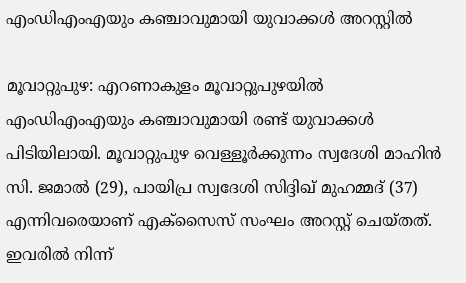എംഡിഎംഎയും കഞ്ചാവുമായി യുവാക്കൾ അറസ്റ്റിൽ

മൂവാറ്റുപുഴ: എറണാകുളം മൂവാറ്റുപുഴയിൽ എംഡിഎംഎയും കഞ്ചാവുമായി രണ്ട് യുവാക്കൾ പിടിയിലായി. മൂവാറ്റുപുഴ വെള്ളൂർക്കുന്നം സ്വദേശി മാഹിൻ സി. ജമാൽ (29), പായിപ്ര സ്വദേശി സിദ്ദിഖ് മുഹമ്മദ് (37) എന്നിവരെയാണ് എക്സൈസ് സംഘം അറസ്റ്റ് ചെയ്തത്. ഇവരിൽ നിന്ന്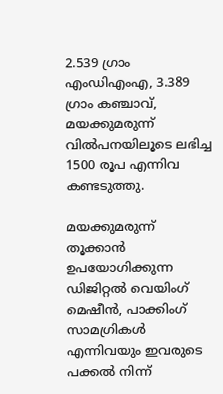2.539 ഗ്രാം എംഡിഎംഎ, 3.389 ഗ്രാം കഞ്ചാവ്, മയക്കുമരുന്ന് വിൽപനയിലൂടെ ലഭിച്ച 1500 രൂപ എന്നിവ കണ്ടടുത്തു.

മയക്കുമരുന്ന് തൂക്കാൻ ഉപയോഗിക്കുന്ന ഡിജിറ്റൽ വെയിംഗ് മെഷീൻ, പാക്കിംഗ് സാമഗ്രികൾ എന്നിവയും ഇവരുടെ പക്കൽ നിന്ന്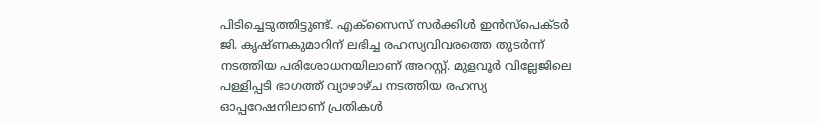പിടിച്ചെടുത്തിട്ടുണ്ട്. എക്സൈസ് സർക്കിൾ ഇൻസ്പെക്ടർ ജി. കൃഷ്ണകുമാറിന് ലഭിച്ച രഹസ്യവിവരത്തെ തുടർന്ന് നടത്തിയ പരിശോധനയിലാണ് അറസ്റ്റ്. മുളവൂർ വില്ലേജിലെ പള്ളിപ്പടി ഭാഗത്ത് വ്യാഴാഴ്ച നടത്തിയ രഹസ്യ ഓപ്പറേഷനിലാണ് പ്രതികൾ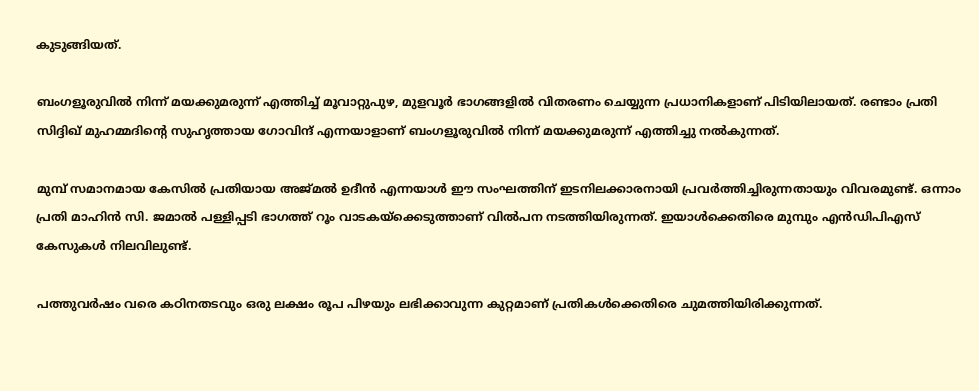കുടുങ്ങിയത്.

ബംഗളൂരുവിൽ നിന്ന് മയക്കുമരുന്ന് എത്തിച്ച് മൂവാറ്റുപുഴ, മുളവൂർ ഭാഗങ്ങളിൽ വിതരണം ചെയ്യുന്ന പ്രധാനികളാണ് പിടിയിലായത്. രണ്ടാം പ്രതി സിദ്ദിഖ് മുഹമ്മദിന്‍റെ സുഹൃത്തായ ഗോവിന്ദ് എന്നയാളാണ് ബംഗളൂരുവിൽ നിന്ന് മയക്കുമരുന്ന് എത്തിച്ചു നൽകുന്നത്.

മുമ്പ് സമാനമായ കേസിൽ പ്രതിയായ അജ്മൽ ഉദീൻ എന്നയാൾ ഈ സംഘത്തിന് ഇടനിലക്കാരനായി പ്രവർത്തിച്ചിരുന്നതായും വിവരമുണ്ട്. ഒന്നാം പ്രതി മാഹിൻ സി. ജമാൽ പള്ളിപ്പടി ഭാഗത്ത് റൂം വാടകയ്ക്കെടുത്താണ് വിൽപന നടത്തിയിരുന്നത്. ഇയാൾക്കെതിരെ മുമ്പും എൻഡിപിഎസ് കേസുകൾ നിലവിലുണ്ട്.

പത്തുവർഷം വരെ കഠിനതടവും ഒരു ലക്ഷം രൂപ പിഴയും ലഭിക്കാവുന്ന കുറ്റമാണ് പ്രതികൾക്കെതിരെ ചുമത്തിയിരിക്കുന്നത്.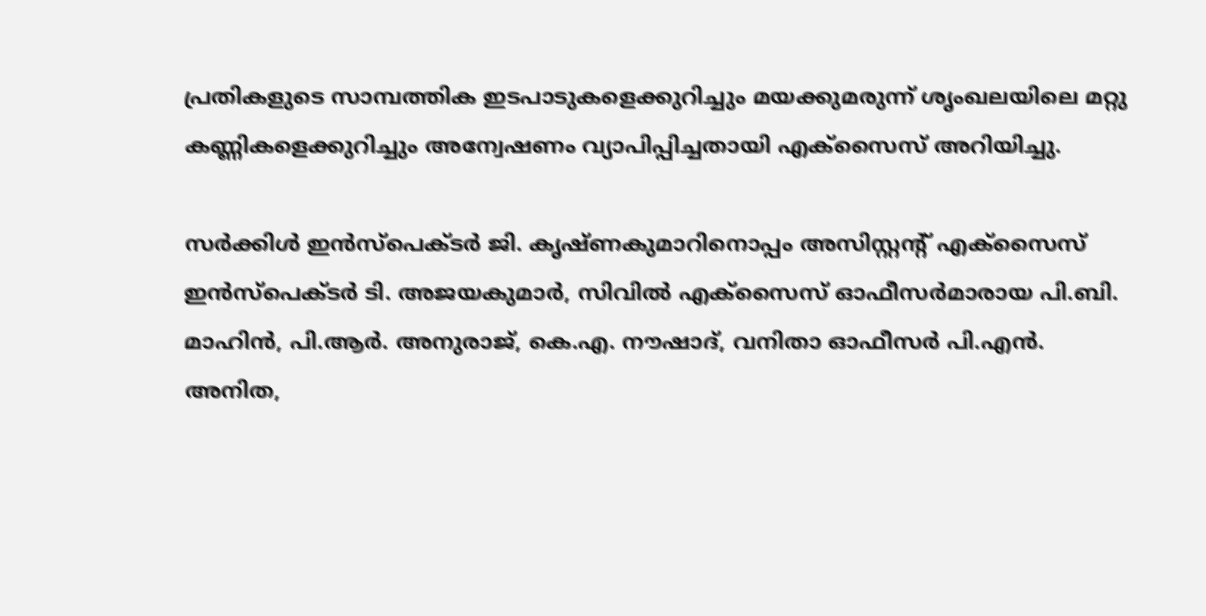പ്രതികളുടെ സാമ്പത്തിക ഇടപാടുകളെക്കുറിച്ചും മയക്കുമരുന്ന് ശൃംഖലയിലെ മറ്റു കണ്ണികളെക്കുറിച്ചും അന്വേഷണം വ്യാപിപ്പിച്ചതായി എക്സൈസ് അറിയിച്ചു.

സർക്കിൾ ഇൻസ്പെക്ടർ ജി. കൃഷ്ണകുമാറിനൊപ്പം അസിസ്റ്റന്‍റ് എക്സൈസ് ഇൻസ്പെക്ടർ ടി. അജയകുമാർ, സിവിൽ എക്സൈസ് ഓഫീസർമാരായ പി.ബി. മാഹിൻ, പി.ആർ. അനുരാജ്, കെ.എ. നൗഷാദ്, വനിതാ ഓഫീസർ പി.എൻ. അനിത,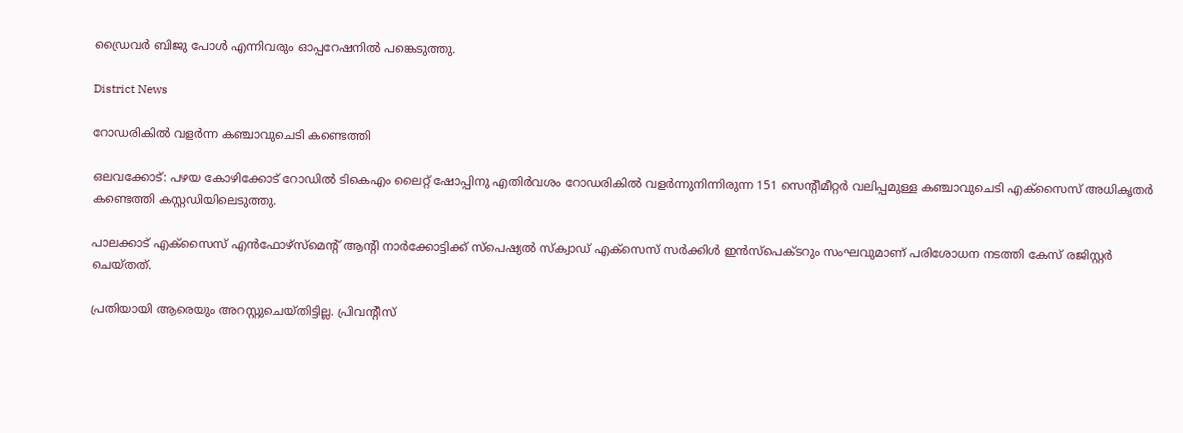ഡ്രൈവർ ബിജു പോൾ എന്നിവരും ഓപ്പറേഷനിൽ പങ്കെടുത്തു.

District News

റോഡരികിൽ വളർന്ന കഞ്ചാവുചെടി കണ്ടെത്തി

ഒലവക്കോട്: പഴയ കോഴിക്കോട് റോഡിൽ ടികെഎം ലൈറ്റ് ഷോപ്പിനു എതിർവശം റോഡരികിൽ വളർന്നുനിന്നിരുന്ന 151 സെന്‍റീമീറ്റർ വലിപ്പമുള്ള കഞ്ചാവുചെടി എക്സൈസ് അധികൃതർ കണ്ടെത്തി കസ്റ്റഡിയിലെടുത്തു.

പാലക്കാട് എക്സൈസ് എൻഫോഴ്സ്മെന്‍റ് ആന്‍റി നാർക്കോട്ടിക്ക് സ്പെഷ്യൽ സ്ക്വാഡ് എക്സെസ് സർക്കിൾ ഇൻസ്പെക്ടറും സംഘവുമാണ് പരിശോധന നടത്തി കേസ് രജിസ്റ്റർ ചെയ്തത്.

പ്രതിയായി ആരെയും അറസ്റ്റുചെയ്തിട്ടില്ല. പ്രിവന്‍റീസ്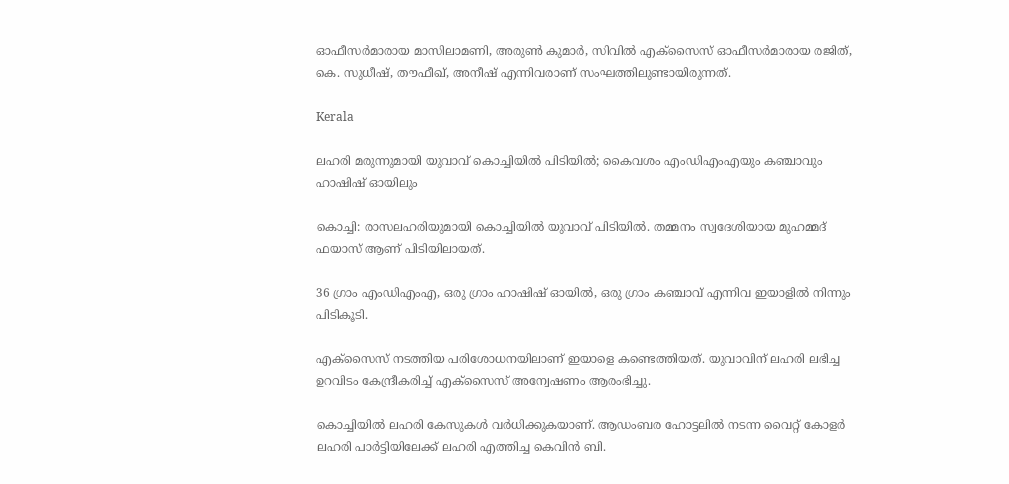ഓഫീസർമാരായ മാസിലാമണി, അരുൺ കുമാർ, സിവിൽ എക്സൈസ് ഓഫീസർമാരായ രജിത്, കെ. സുധീഷ്, തൗഫീഖ്, അനീഷ് എന്നിവരാണ് സംഘത്തിലുണ്ടായിരുന്നത്.

Kerala

ലഹരി മരുന്നുമായി യുവാവ് കൊച്ചിയിൽ പിടിയിൽ; കൈവശം എംഡിഎംഎയും കഞ്ചാവും ഹാഷിഷ് ഓയിലും

കൊച്ചി: രാസലഹരിയുമായി കൊച്ചിയില്‍ യുവാവ് പിടിയില്‍. തമ്മനം സ്വദേശിയായ മുഹമ്മദ് ഫയാസ് ആണ് പിടിയിലായത്.

36 ഗ്രാം എംഡിഎംഎ, ഒരു ഗ്രാം ഹാഷിഷ് ഓയില്‍, ഒരു ഗ്രാം കഞ്ചാവ് എന്നിവ ഇയാളില്‍ നിന്നും പിടികൂടി.

എക്സൈസ് നടത്തിയ പരിശോധനയിലാണ് ഇയാളെ കണ്ടെത്തിയത്. യുവാവിന് ലഹരി ലഭിച്ച ഉറവിടം കേന്ദ്രീകരിച്ച് എക്‌സൈസ് അന്വേഷണം ആരംഭിച്ചു.

കൊച്ചിയില്‍ ലഹരി കേസുകള്‍ വര്‍ധിക്കുകയാണ്. ആഡംബര ഹോട്ടലില്‍ നടന്ന വൈറ്റ് കോളര്‍ ലഹരി പാര്‍ട്ടിയിലേക്ക് ലഹരി എത്തിച്ച കെവിന്‍ ബി.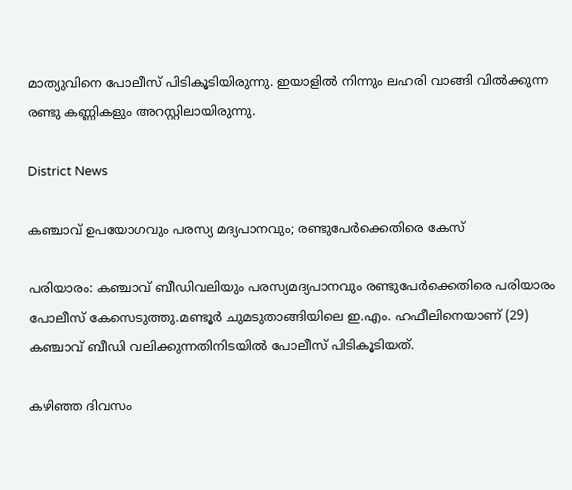മാത്യുവിനെ പോലീസ് പിടികൂടിയിരുന്നു. ഇയാളില്‍ നിന്നും ലഹരി വാങ്ങി വില്‍ക്കുന്ന രണ്ടു കണ്ണികളും അറസ്റ്റിലായിരുന്നു.

District News

കഞ്ചാവ് ഉപയോഗവും പരസ്യ മദ്യപാനവും; രണ്ടുപേര്‍ക്കെതിരെ കേസ്

പരിയാരം: കഞ്ചാവ് ബീഡിവലിയും പരസ്യമദ്യപാനവും രണ്ടുപേര്‍ക്കെതിരെ പരിയാരം പോലീസ് കേസെടുത്തു.മണ്ടൂര്‍ ചുമടുതാങ്ങിയിലെ ഇ.എം. ഹഫീലിനെയാണ് (29) കഞ്ചാവ് ബീഡി വലിക്കുന്നതിനിടയിൽ പോലീസ് പിടികൂടിയത്.

കഴിഞ്ഞ ദിവസം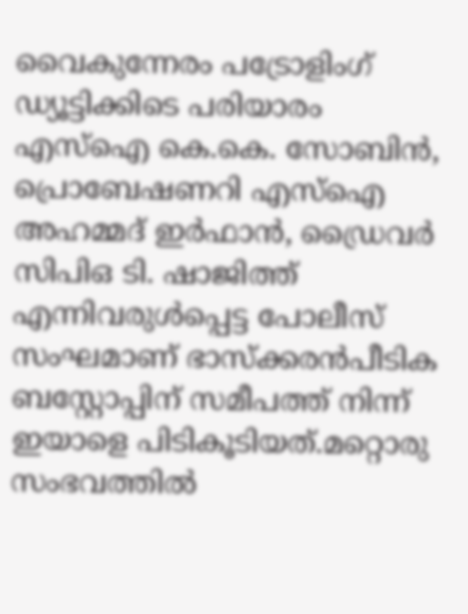വൈകുന്നേരം പട്രോളിംഗ് ഡ്യൂട്ടിക്കിടെ പരിയാരം എസ്ഐ കെ.കെ. സോബിന്‍, പ്രൊബേഷണറി എസ്ഐ അഹമ്മദ് ഇര്‍ഫാന്‍, ഡ്രൈവര്‍ സിപിഒ ടി. ഷാജിത്ത് എന്നിവരുള്‍പ്പെട്ട പോലീസ് സംഘമാണ് ഭാസ്‌ക്കരന്‍പീടിക ബസ്റ്റോപ്പിന് സമീപത്ത് നിന്ന് ഇയാളെ പിടികൂടിയത്.മറ്റൊരു സംഭവത്തില്‍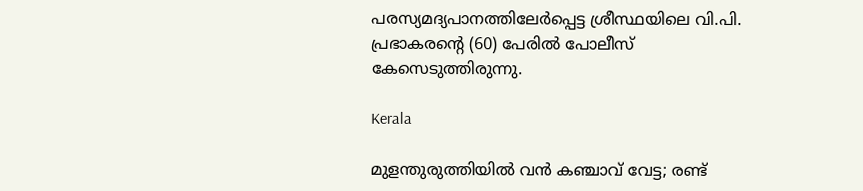പരസ്യമദ്യപാനത്തിലേര്‍പ്പെട്ട ശ്രീസ്ഥയിലെ വി.പി. പ്രഭാകരന്‍റെ (60) പേരില്‍ പോലീസ് കേസെടുത്തിരുന്നു.

Kerala

മുളന്തുരുത്തിയിൽ വൻ കഞ്ചാവ് വേട്ട; രണ്ട്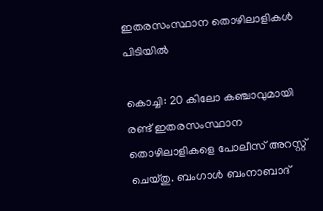ഇതരസംസ്ഥാന തൊഴിലാളികൾ പിടിയിൽ

കൊച്ചി: 20 കിലോ കഞ്ചാവുമായി രണ്ട് ഇതരസംസ്ഥാന തൊഴിലാളികളെ പോലീസ് അറസ്റ്റ് ചെയ്തു. ബംഗാൾ ബംനാബാദ്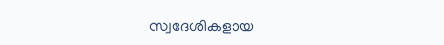സ്വദേശികളായ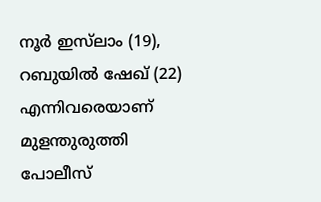നൂർ ഇസ്‌ലാം (19), റബുയിൽ ഷേഖ് (22) എന്നിവരെയാണ് മുളന്തുരുത്തി പോലീസ്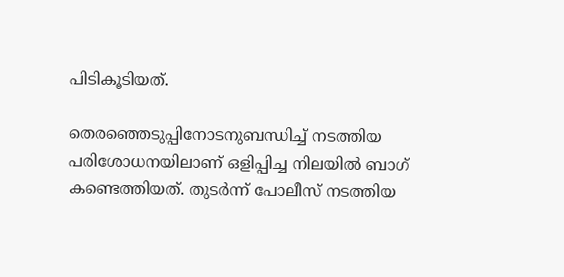പിടികൂടിയത്.

തെരഞ്ഞെടുപ്പിനോടനുബന്ധിച്ച് നടത്തിയ പരിശോധനയിലാണ് ഒളിപ്പിച്ച നിലയിൽ ബാഗ് കണ്ടെത്തിയത്. തുടർന്ന് പോലീസ് നടത്തിയ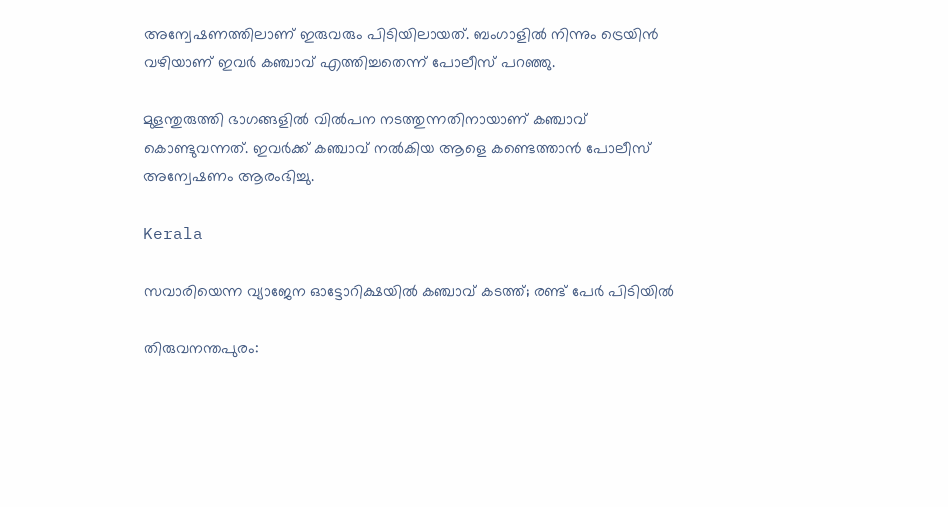അന്വേഷണത്തിലാണ് ഇരുവരും പിടിയിലായത്. ബംഗാളിൽ നിന്നും ട്രെയിൻ വഴിയാണ് ഇവർ കഞ്ചാവ് എത്തിച്ചതെന്ന് പോലീസ് പറഞ്ഞു.

മുളന്തുരുത്തി ഭാഗങ്ങളിൽ വിൽപന നടത്തുന്നതിനായാണ് കഞ്ചാവ് കൊണ്ടുവന്നത്. ഇവർക്ക് കഞ്ചാവ് നൽകിയ ആളെ കണ്ടെത്താൻ പോലീസ് അന്വേഷണം ആരംഭിച്ചു.

Kerala

സവാരിയെന്ന വ്യാജേന ഓട്ടോറിക്ഷയിൽ കഞ്ചാവ് കടത്ത്; രണ്ട് പേർ പിടിയിൽ

തിരുവനന്തപുരം: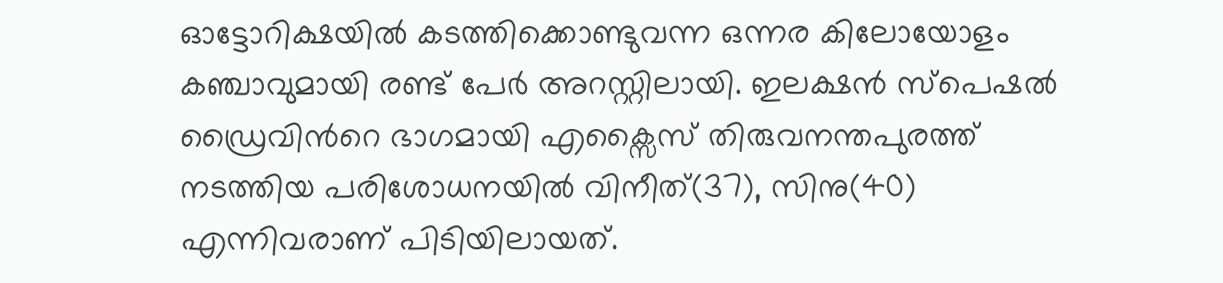ഓട്ടോറിക്ഷയിൽ കടത്തിക്കൊണ്ടുവന്ന ഒന്നര കിലോയോളം കഞ്ചാവുമായി രണ്ട് പേർ അറസ്റ്റിലായി. ഇലക്ഷൻ സ്പെഷൽ ഡ്രൈവിന്‍റെ ഭാഗമായി എക്സൈസ് തിരുവനന്തപുരത്ത് നടത്തിയ പരിശോധനയിൽ വിനീത്(37), സിനു(40) എന്നിവരാണ് പിടിയിലായത്.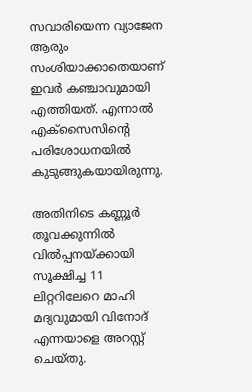സവാരിയെന്ന വ്യാജേന ആരും സംശിയാക്കാതെയാണ് ഇവർ കഞ്ചാവുമായി എത്തിയത്. എന്നാൽ എക്സൈസിന്‍റെ പരിശോധനയിൽ കുടുങ്ങുകയായിരുന്നു.

അതിനിടെ കണ്ണൂർ തൂവക്കുന്നിൽ വിൽപ്പനയ്ക്കായി സൂക്ഷിച്ച 11 ലിറ്ററിലേറെ മാഹി മദ്യവുമായി വിനോദ് എന്നയാളെ അറസ്റ്റ് ചെയ്‌തു.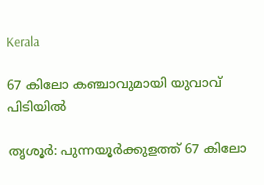Kerala

67 കിലോ കഞ്ചാവുമായി യുവാവ് പിടിയിൽ

തൃശൂർ: പുന്നയൂർക്കുളത്ത് 67 കിലോ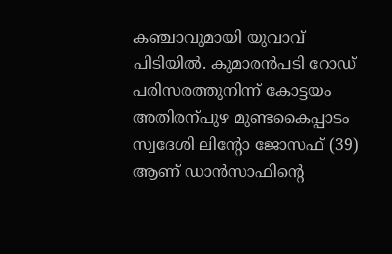കഞ്ചാവുമായി യുവാവ് പിടിയിൽ. കുമാരൻപടി റോഡ് പരിസരത്തുനിന്ന് കോട്ടയം അതിരന്പുഴ മുണ്ടകൈപ്പാടം സ്വദേശി ലിന്‍റോ ജോസഫ് (39) ആണ് ഡാൻസാഫിന്‍റെ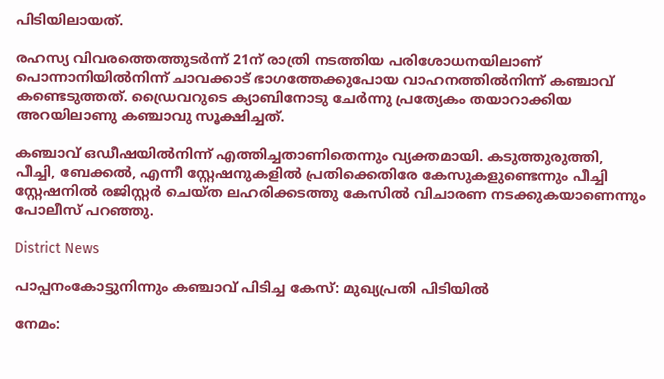പിടിയിലായത്.

രഹസ്യ വിവരത്തെത്തുടർന്ന് 21ന് രാത്രി നടത്തിയ പരിശോധനയിലാണ് പൊന്നാനിയിൽനിന്ന് ചാവക്കാട് ഭാഗത്തേക്കുപോയ വാഹനത്തിൽനിന്ന് കഞ്ചാവ് കണ്ടെടുത്തത്. ഡ്രൈവറുടെ ക്യാബിനോടു ചേർന്നു പ്രത്യേകം തയാറാക്കിയ അറയിലാണു കഞ്ചാവു സൂക്ഷിച്ചത്.

കഞ്ചാവ് ഒഡീഷയിൽനിന്ന് എത്തിച്ചതാണിതെന്നും വ്യക്തമായി. കടുത്തുരുത്തി, പീച്ചി, ബേക്കൽ, എന്നീ സ്റ്റേഷനുകളിൽ പ്രതിക്കെതിരേ കേസുകളുണ്ടെന്നും പീച്ചി സ്റ്റേഷനിൽ രജിസ്റ്റർ ചെയ്ത ലഹരിക്കടത്തു കേസിൽ വിചാരണ നടക്കുകയാണെന്നും പോലീസ് പറഞ്ഞു.

District News

പാപ്പനംകോട്ടുനിന്നും കഞ്ചാവ് പിടിച്ച കേസ്: മുഖ്യപ്രതി പിടിയിൽ

നേമം: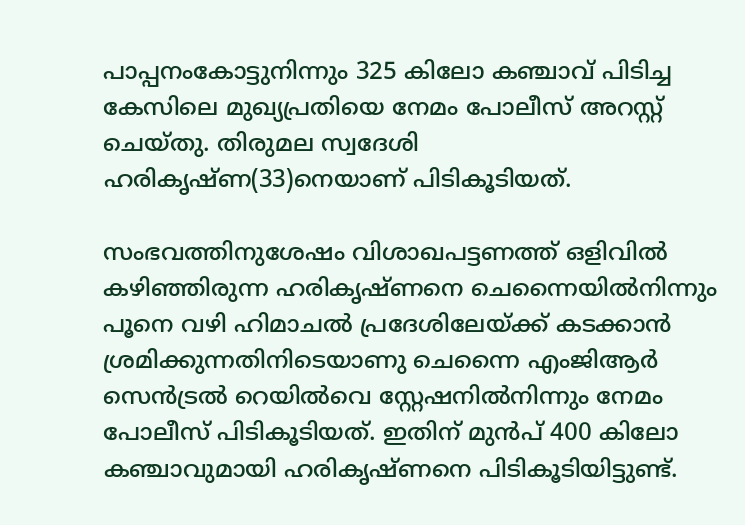പാപ്പനംകോട്ടുനിന്നും 325 കിലോ കഞ്ചാവ് പിടിച്ച കേസിലെ മുഖ്യപ്രതിയെ നേമം പോലീസ് അറസ്റ്റ് ചെയ്തു. തിരുമല സ്വദേശി ഹരികൃഷ്ണ(33)നെയാണ് പിടികൂടിയത്.

സംഭവത്തിനുശേഷം വിശാഖപട്ടണത്ത് ഒളിവിൽ കഴിഞ്ഞിരുന്ന ഹരികൃഷ്ണനെ ചെന്നൈയിൽനിന്നും പൂനെ വഴി ഹിമാചൽ പ്രദേശിലേയ്ക്ക് കടക്കാൻ ശ്രമിക്കുന്നതിനിടെയാണു ചെന്നൈ എംജിആർ സെൻട്രൽ റെയിൽവെ സ്റ്റേഷനിൽനിന്നും നേമം പോലീസ് പിടികൂടിയത്. ഇതിന് മുൻപ് 400 കിലോ കഞ്ചാവുമായി ഹരികൃഷ്ണനെ പിടികൂടിയിട്ടുണ്ട്.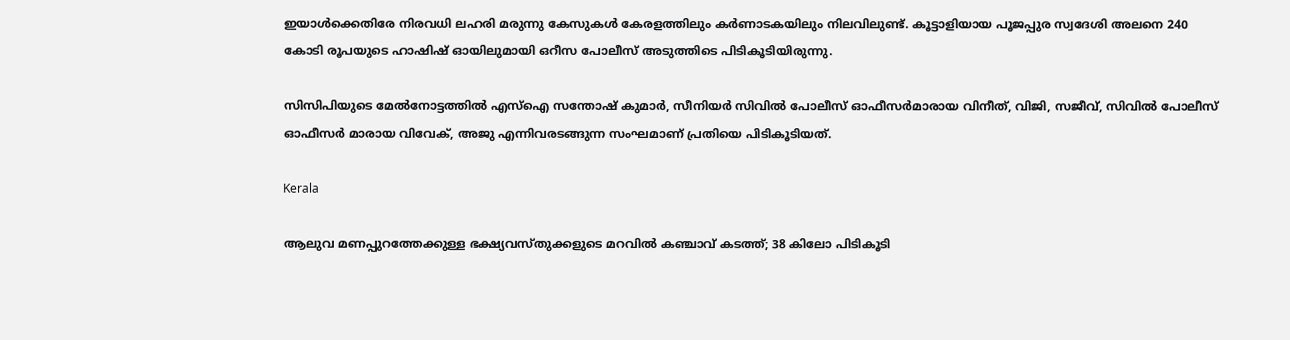ഇയാൾക്കെതിരേ നിരവധി ലഹരി മരുന്നു കേസുകൾ കേരളത്തിലും കർണാടകയിലും നിലവിലുണ്ട്. കൂട്ടാളിയായ പൂജപ്പുര സ്വദേശി അലനെ 240 കോടി രൂപയുടെ ഹാഷിഷ് ഓയിലുമായി ഒറീസ പോലീസ് അടുത്തിടെ പിടികൂടിയിരുന്നു.

സിസിപിയുടെ മേൽനോട്ടത്തിൽ എസ്ഐ സന്തോഷ് കുമാർ, സീനിയർ സിവിൽ പോലീസ് ഓഫീസർമാരായ വിനീത്, വിജി, സജീവ്, സിവിൽ പോലീസ് ഓഫീസർ മാരായ വിവേക്, അജു എന്നിവരടങ്ങുന്ന സംഘമാണ് പ്രതിയെ പിടികൂടിയത്.

Kerala

ആലുവ മണപ്പുറത്തേക്കുള്ള ഭക്ഷ്യവസ്തുക്കളുടെ മറവില്‍ കഞ്ചാവ് കടത്ത്; 38 കിലോ പിടികൂടി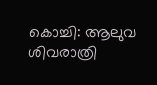കൊച്ചി: ആലുവ ശിവരാത്രി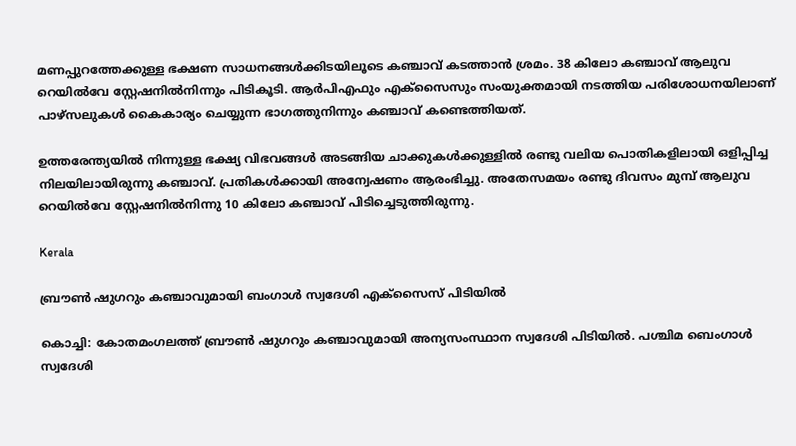മണപ്പുറത്തേക്കുള്ള ഭക്ഷണ സാധനങ്ങള്‍ക്കിടയിലൂടെ കഞ്ചാവ് കടത്താന്‍ ശ്രമം. 38 കിലോ കഞ്ചാവ് ആലുവ റെയില്‍വേ സ്റ്റേഷനില്‍നിന്നും പിടികൂടി. ആര്‍പിഎഫും എക്‌സൈസും സംയുക്തമായി നടത്തിയ പരിശോധനയിലാണ് പാഴ്‌സലുകള്‍ കൈകാര്യം ചെയ്യുന്ന ഭാഗത്തുനിന്നും കഞ്ചാവ് കണ്ടെത്തിയത്.

ഉത്തരേന്ത്യയില്‍ നിന്നുള്ള ഭക്ഷ്യ വിഭവങ്ങള്‍ അടങ്ങിയ ചാക്കുകള്‍ക്കുള്ളില്‍ രണ്ടു വലിയ പൊതികളിലായി ഒളിപ്പിച്ച നിലയിലായിരുന്നു കഞ്ചാവ്. പ്രതികള്‍ക്കായി അന്വേഷണം ആരംഭിച്ചു. അതേസമയം രണ്ടു ദിവസം മുമ്പ് ആലുവ റെയില്‍വേ സ്റ്റേഷനില്‍നിന്നു 10 കിലോ കഞ്ചാവ് പിടിച്ചെടുത്തിരുന്നു.

Kerala

ബ്രൗണ്‍ ഷുഗറും കഞ്ചാവുമായി ബംഗാള്‍ സ്വദേശി എക്സൈസ് പിടിയില്‍

കൊച്ചി: കോതമംഗലത്ത് ബ്രൗണ്‍ ഷുഗറും കഞ്ചാവുമായി അന്യസംസ്ഥാന സ്വദേശി പിടിയില്‍. പശ്ചിമ ബെംഗാള്‍ സ്വദേശി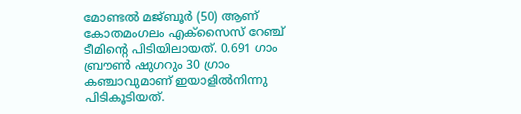മോണ്ടല്‍ മജ്ബൂര്‍ (50) ആണ് കോതമംഗലം എക്സൈസ് റേഞ്ച് ടീമിന്‍റെ പിടിയിലായത്. 0.691 ഗാം ബ്രൗണ്‍ ഷുഗറും 30 ഗ്രാം കഞ്ചാവുമാണ് ഇയാളില്‍നിന്നു പിടികൂടിയത്.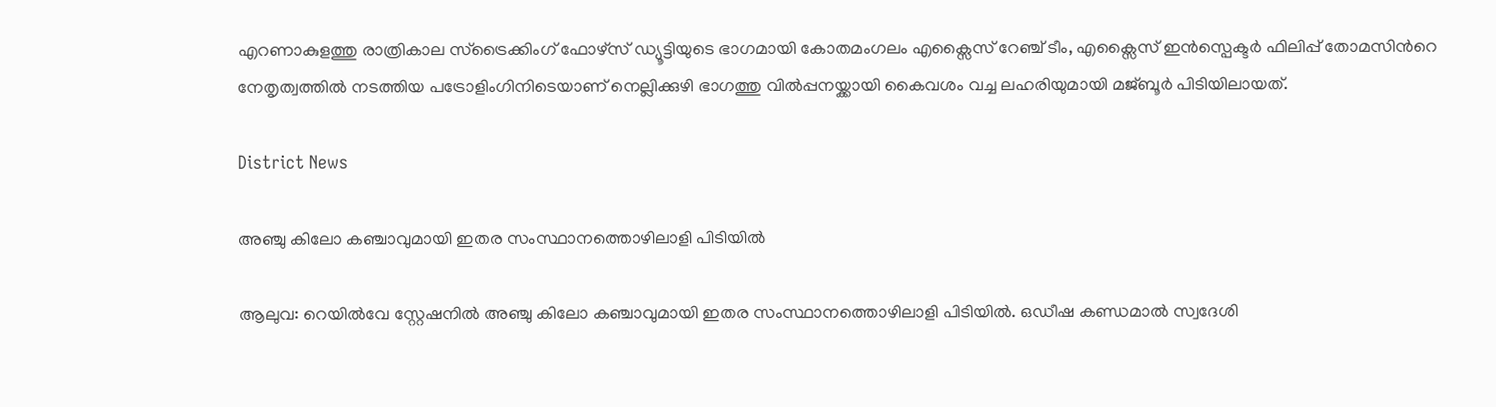എറണാകുളത്തു രാത്രികാല സ്ട്രൈക്കിംഗ് ഫോഴ്സ് ഡ്യൂട്ടിയുടെ ഭാഗമായി കോതമംഗലം എക്സൈസ് റേഞ്ച് ടീം, എക്സൈസ് ഇന്‍സ്പെക്ടര്‍ ഫിലിപ്പ് തോമസിന്‍റെ നേതൃത്വത്തില്‍ നടത്തിയ പട്രോളിംഗിനിടെയാണ് നെല്ലിക്കുഴി ഭാഗത്തു വില്‍പ്പനയ്ക്കായി കൈവശം വച്ച ലഹരിയുമായി മജ്ബൂര്‍ പിടിയിലായത്.

District News

അഞ്ചു കിലോ കഞ്ചാവുമായി ഇതര സംസ്ഥാനത്തൊഴിലാളി പിടിയിൽ

ആലുവ: റെയിൽവേ സ്റ്റേഷനിൽ അഞ്ചു കിലോ കഞ്ചാവുമായി ഇതര സംസ്ഥാനത്തൊഴിലാളി പിടിയിൽ. ഒഡീഷ കണ്ഡമാൽ സ്വദേശി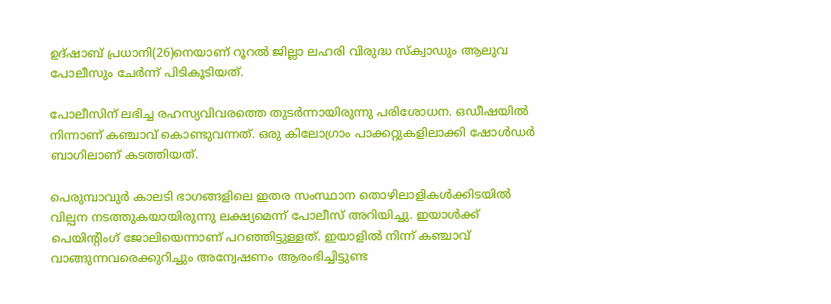ഉദ്ഷാബ് പ്രധാനി(26)നെയാണ് റൂറൽ ജില്ലാ ലഹരി വിരുദ്ധ സ്ക്വാഡും ആലുവ പോലീസും ചേർന്ന് പിടികൂടിയത്.

പോലീസിന് ലഭിച്ച രഹസ്യവിവരത്തെ തുടർന്നായിരുന്നു പരിശോധന. ഒഡീഷയിൽ നിന്നാണ് കഞ്ചാവ് കൊണ്ടുവന്നത്. ഒരു കിലോഗ്രാം പാക്കറ്റുകളിലാക്കി ഷോൾഡർ ബാഗിലാണ് കടത്തിയത്.

പെരുമ്പാവുർ കാലടി ഭാഗങ്ങളിലെ ഇതര സംസ്ഥാന തൊഴിലാളികൾക്കിടയിൽ വില്പന നടത്തുകയായിരുന്നു ലക്ഷ്യമെന്ന് പോലീസ് അറിയിച്ചു. ഇയാൾക്ക് പെയിന്‍റിംഗ് ജോലിയെന്നാണ് പറഞ്ഞിട്ടുള്ളത്. ഇയാളിൽ നിന്ന് കഞ്ചാവ് വാങ്ങുന്നവരെക്കുറിച്ചും അന്വേഷണം ആരംഭിച്ചിട്ടുണ്ട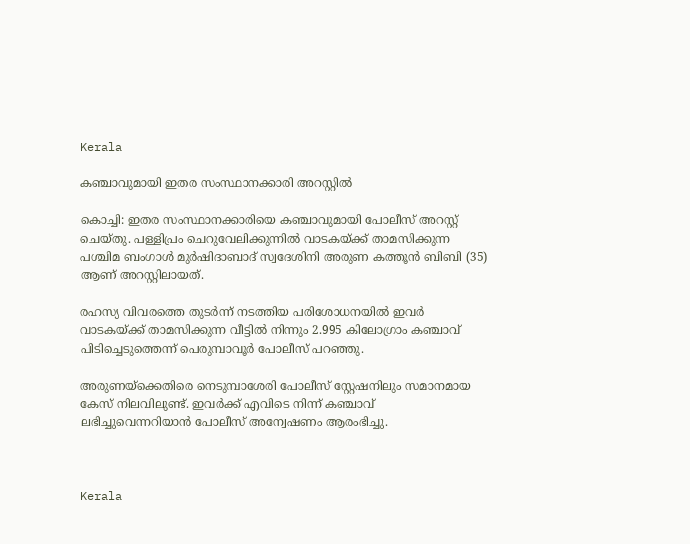Kerala

കഞ്ചാവുമായി ഇതര സംസ്ഥാനക്കാരി അറസ്റ്റിൽ

കൊച്ചി: ഇതര സംസ്ഥാനക്കാരിയെ കഞ്ചാവുമായി പോലീസ് അറസ്റ്റ് ചെയ്തു. പള്ളിപ്രം ചെറുവേലിക്കുന്നിൽ വാടകയ്ക്ക് താമസിക്കുന്ന പശ്ചിമ ബംഗാൾ മുർഷിദാബാദ് സ്വദേശിനി അരുണ കത്തൂൻ ബിബി (35) ആണ് അറസ്റ്റിലായത്.

രഹസ്യ വിവരത്തെ തുടർന്ന് നടത്തിയ പരിശോധനയിൽ ഇവർ വാടകയ്ക്ക് താമസിക്കുന്ന വീട്ടിൽ നിന്നും 2.995 കിലോഗ്രാം കഞ്ചാവ് പിടിച്ചെ‌ടുത്തെന്ന് പെരുമ്പാവൂർ പോലീസ് പറഞ്ഞു.

അരുണയ്ക്കെതിരെ നെടുമ്പാശേരി പോലീസ് സ്റ്റേഷനിലും സമാനമായ കേസ് നിലവിലുണ്ട്. ഇവർക്ക് എവിടെ നിന്ന് കഞ്ചാവ് ലഭിച്ചുവെന്നറിയാൻ പോലീസ് അന്വേഷണം ആരംഭിച്ചു.



Kerala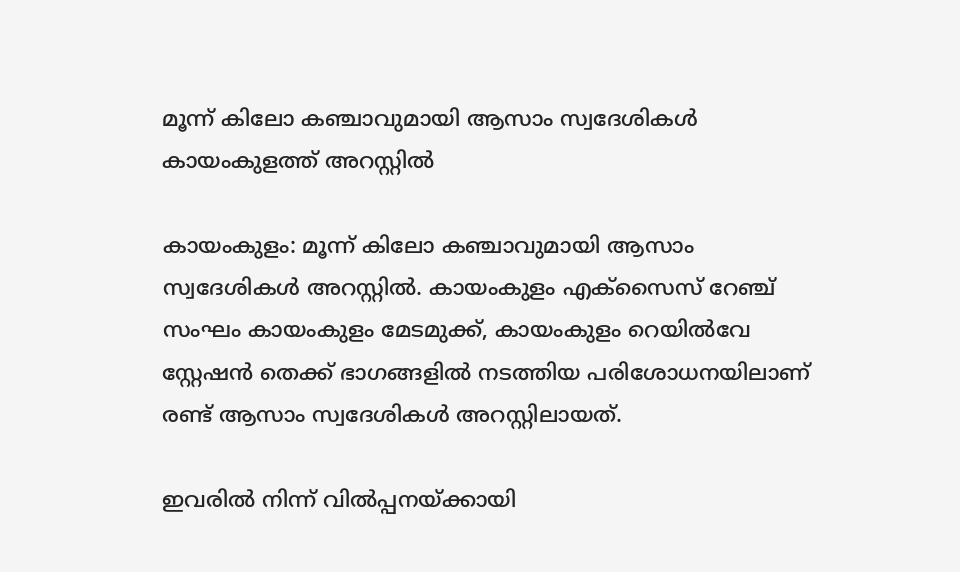മൂന്ന് കിലോ കഞ്ചാവുമായി ആസാം സ്വദേശികൾ കായംകുളത്ത് അറസ്റ്റിൽ

കായംകുളം: മൂന്ന് കിലോ കഞ്ചാവുമായി ആസാം സ്വദേശികൾ അറസ്റ്റിൽ. കായംകുളം എക്സൈസ് റേഞ്ച് സംഘം കായംകുളം മേടമുക്ക്, കായംകുളം റെയിൽവേ സ്റ്റേഷൻ തെക്ക് ഭാഗങ്ങളിൽ നടത്തിയ പരിശോധനയിലാണ് രണ്ട് ആസാം സ്വദേശികൾ അറസ്റ്റിലായത്.

ഇവരിൽ നിന്ന് വിൽപ്പനയ്ക്കായി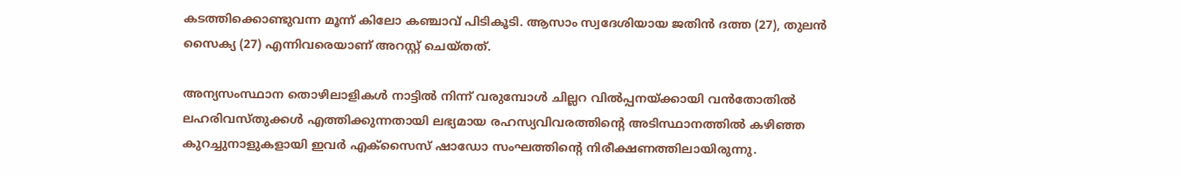കടത്തിക്കൊണ്ടുവന്ന മൂന്ന് കിലോ കഞ്ചാവ് പിടികൂടി. ആസാം സ്വദേശിയായ ജതിൻ ദത്ത (27), തുലൻ സൈക്യ (27) എന്നിവരെയാണ് അറസ്റ്റ് ചെയ്തത്.

അന്യസംസ്ഥാന തൊഴിലാളികൾ നാട്ടിൽ നിന്ന് വരുമ്പോൾ ചില്ലറ വിൽപ്പനയ്ക്കായി വൻതോതിൽ ലഹരിവസ്തുക്കൾ എത്തിക്കുന്നതായി ലഭ്യമായ രഹസ്യവിവരത്തിന്‍റെ അടിസ്ഥാനത്തിൽ കഴിഞ്ഞ കുറച്ചുനാളുകളായി ഇവർ എക്സൈസ് ഷാഡോ സംഘത്തിന്‍റെ നിരീക്ഷണത്തിലായിരുന്നു.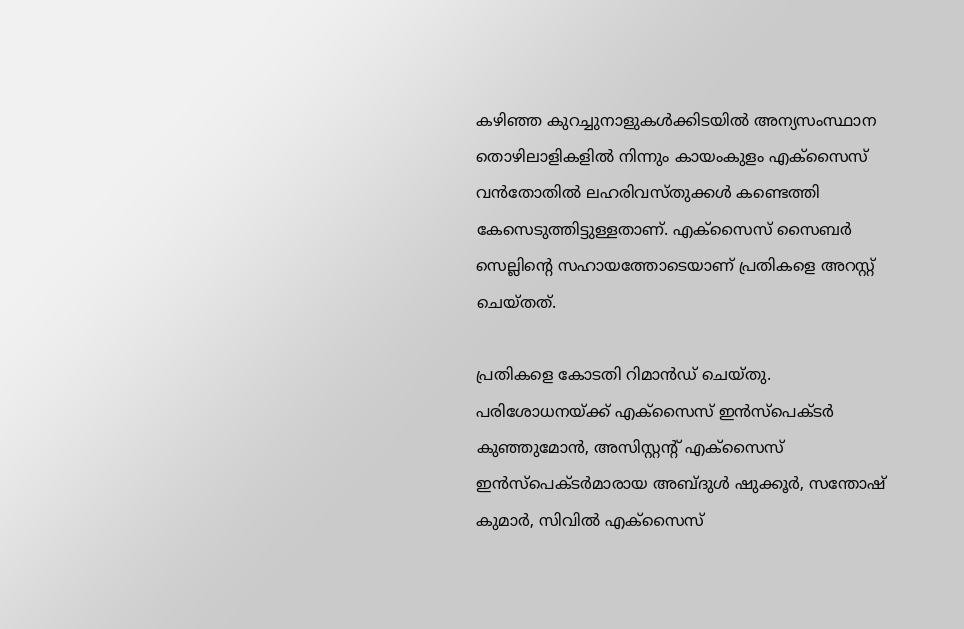കഴിഞ്ഞ കുറച്ചുനാളുകൾക്കിടയിൽ അന്യസംസ്ഥാന തൊഴിലാളികളിൽ നിന്നും കായംകുളം എക്സൈസ് വൻതോതിൽ ലഹരിവസ്തുക്കൾ കണ്ടെത്തി കേസെടുത്തിട്ടുള്ളതാണ്. എക്സൈസ് സൈബർ സെല്ലിന്‍റെ സഹായത്തോടെയാണ് പ്രതികളെ അറസ്റ്റ് ചെയ്തത്.

പ്രതികളെ കോടതി റിമാൻഡ് ചെയ്തു. പരിശോധനയ്ക്ക് എക്സൈസ് ഇൻസ്പെക്ടർ കുഞ്ഞുമോൻ, അസിസ്റ്റന്‍റ് എക്സൈസ് ഇൻസ്പെക്ടർമാരായ അബ്ദുൾ ഷുക്കൂർ, സന്തോഷ് കുമാർ, സിവിൽ എക്സൈസ്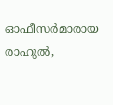ഓഫീസർമാരായ രാഹുൽ,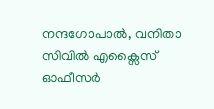നന്ദഗോപാൽ, വനിതാ സിവിൽ എക്സൈസ് ഓഫീസർ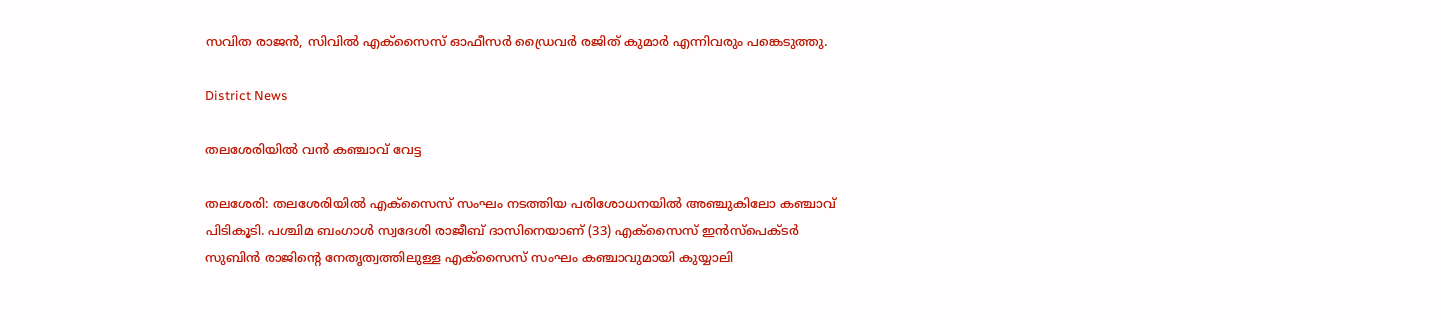സവിത രാജൻ, സിവിൽ എക്സൈസ് ഓഫീസർ ഡ്രൈവർ രജിത് കുമാർ എന്നിവരും പങ്കെടുത്തു.

District News

തലശേരിയിൽ വൻ കഞ്ചാവ് വേട്ട

തലശേരി: തലശേരിയിൽ എക്സൈസ് സംഘം നടത്തിയ പരിശോധനയിൽ അഞ്ചുകിലോ കഞ്ചാവ് പിടികൂടി. പശ്ചിമ ബംഗാൾ സ്വദേശി രാജീബ് ദാസിനെയാണ് (33) എക്സൈസ് ഇൻസ്പെക്ടർ സുബിൻ രാജിന്‍റെ നേതൃത്വത്തിലുള്ള എക്സൈസ് സംഘം കഞ്ചാവുമായി കുയ്യാലി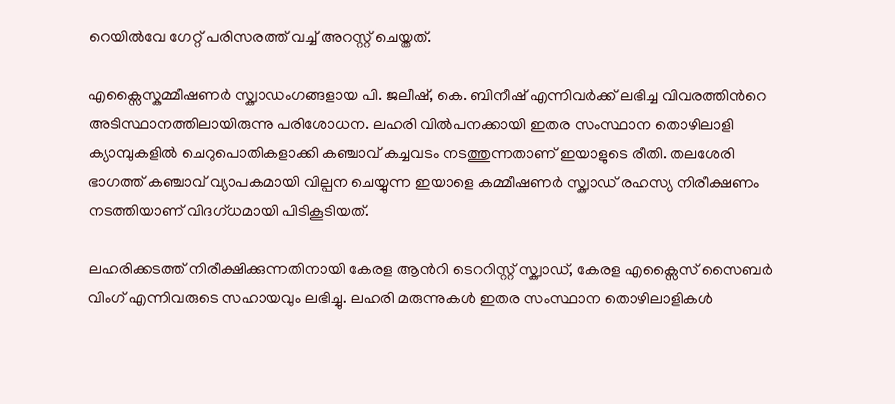റെയിൽവേ ഗേറ്റ് പരിസരത്ത് വച്ച് അറസ്റ്റ് ചെയ്തത്.

എക്സൈസ്കമ്മീഷണർ സ്ക്വാഡംഗങ്ങളായ പി. ജലീഷ്, കെ. ബിനീഷ് എന്നിവർക്ക് ലഭിച്ച വിവരത്തിന്‍റെ അടിസ്ഥാനത്തിലായിരുന്നു പരിശോധന. ലഹരി വിൽപനക്കായി ഇതര സംസ്ഥാന തൊഴിലാളി ക്യാമ്പുകളിൽ ചെറുപൊതികളാക്കി കഞ്ചാവ് കച്ചവടം നടത്തുന്നതാണ് ഇയാളുടെ രീതി. തലശേരി ഭാഗത്ത് കഞ്ചാവ് വ്യാപകമായി വില്പന ചെയ്യുന്ന ഇയാളെ കമ്മീഷണർ സ്ക്വാഡ് രഹസ്യ നിരീക്ഷണം നടത്തിയാണ് വിദഗ്ധമായി പിടികൂടിയത്.

ലഹരിക്കടത്ത് നിരീക്ഷിക്കുന്നതിനായി കേരള ആന്‍റി ടെററിസ്റ്റ് സ്ക്വാഡ്, കേരള എക്സൈസ് സൈബർ വിംഗ് എന്നിവരുടെ സഹായവും ലഭിച്ചു. ലഹരി മരുന്നുകൾ ഇതര സംസ്ഥാന തൊഴിലാളികൾ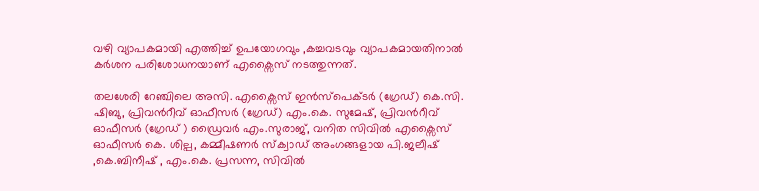വഴി വ്യാപകമായി എത്തിച്ച് ഉപയോഗവും ,കച്ചവടവും വ്യാപകമായതിനാൽ കർശന പരിശോധനയാണ് എക്സൈസ് നടത്തുന്നത്.

തലശേരി റേഞ്ചിലെ അസി. എക്സൈസ് ഇൻസ്പെക്ടർ (ഗ്രേഡ്) കെ.സി. ഷിബു, പ്രിവന്‍റീവ് ഓഫീസർ (ഗ്രേഡ്) എം.കെ. സുമേഷ്, പ്രിവന്‍റീവ് ഓഫീസർ (ഗ്രേഡ് ) ഡ്രൈവർ എം.സുരാജ്, വനിത സിവിൽ എക്സൈസ് ഓഫീസർ കെ. ശില്പ, കമ്മീഷണർ സ്ക്വാഡ് അംഗങ്ങളായ പി.ജലീഷ് ,കെ.ബിനീഷ് , എം.കെ. പ്രസന്ന, സിവിൽ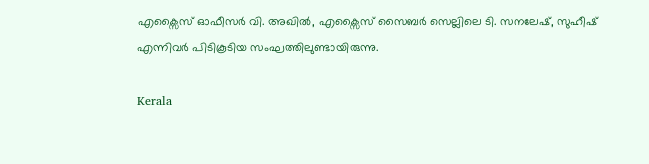എക്സൈസ് ഓഫീസർ വി. അഖിൽ, എക്സൈസ് സൈബർ സെല്ലിലെ ടി. സനലേഷ്, സുഹീഷ് എന്നിവർ പിടികൂടിയ സംഘത്തിലുണ്ടായിരുന്നു.

Kerala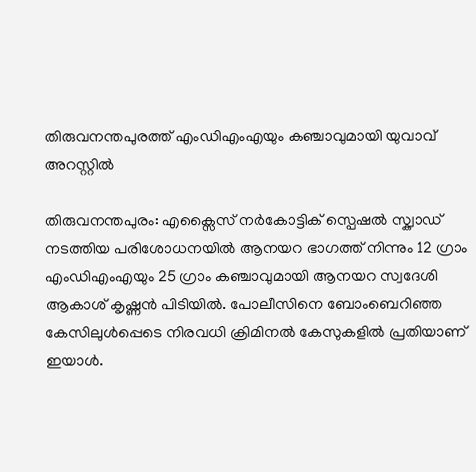തിരുവനന്തപുരത്ത് എംഡിഎംഎയും കഞ്ചാവുമായി യുവാവ് അറസ്റ്റിൽ

തിരുവനന്തപുരം: എക്സൈസ് നർകോട്ടിക് സ്പെഷൽ സ്ക്വാഡ് നടത്തിയ പരിശോധനയിൽ ആനയറ ഭാഗത്ത് നിന്നും 12 ഗ്രാം എംഡിഎംഎയും 25 ഗ്രാം കഞ്ചാവുമായി ആനയറ സ്വദേശി ആകാശ് കൃഷ്ണൻ പിടിയിൽ. പോലീസിനെ ബോംബെറിഞ്ഞ കേസിലുൾപ്പെടെ നിരവധി ക്രിമിനൽ കേസുകളിൽ പ്രതിയാണ് ഇയാൾ.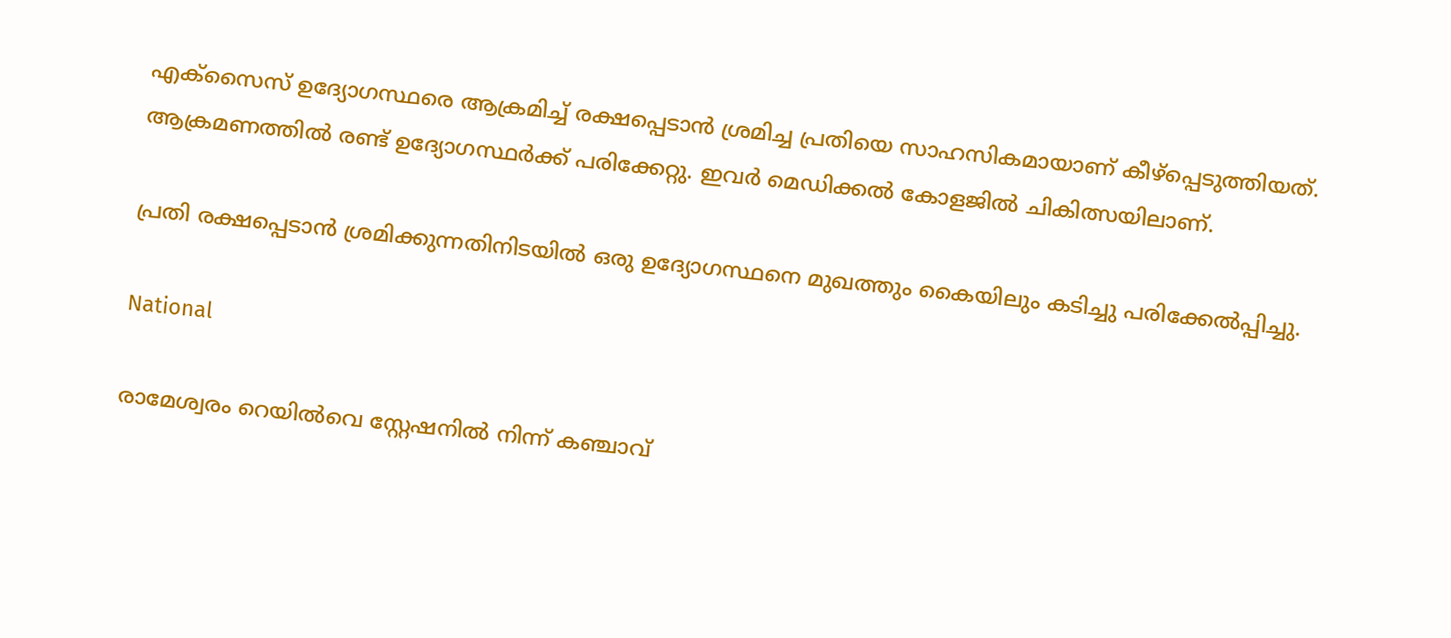എക്‌സൈസ് ഉദ്യോഗസ്ഥരെ ആക്രമിച്ച് രക്ഷപ്പെടാൻ ശ്രമിച്ച പ്രതിയെ സാഹസികമായാണ് കീഴ്പ്പെടുത്തിയത്. ആക്രമണത്തിൽ രണ്ട് ഉദ്യോഗസ്ഥർക്ക് പരിക്കേറ്റു. ഇവർ മെഡിക്കൽ കോളജിൽ ചികിത്സയിലാണ്.

പ്രതി രക്ഷപ്പെടാൻ ശ്രമിക്കുന്നതിനിടയിൽ ഒരു ഉദ്യോഗസ്ഥനെ മുഖത്തും കൈയിലും കടിച്ചു പരിക്കേൽപ്പിച്ചു.

National

രാമേശ്വരം റെയിൽവെ സ്റ്റേഷനിൽ നിന്ന് കഞ്ചാവ്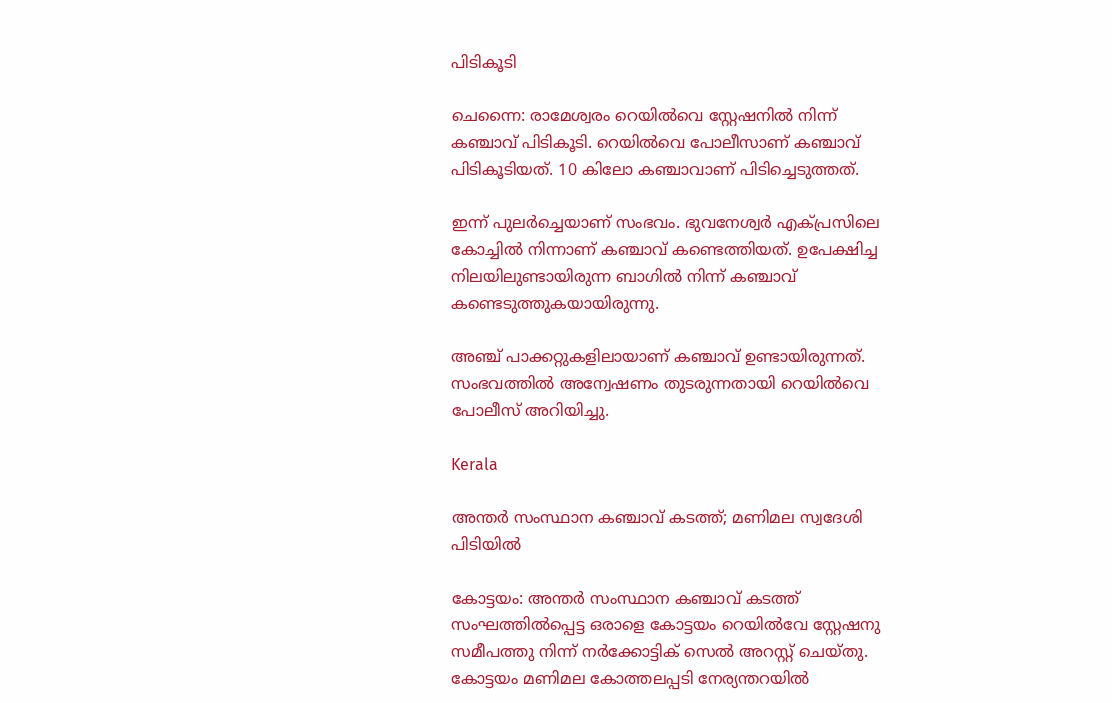പിടികൂടി

ചെന്നൈ: രാമേശ്വരം റെയിൽവെ സ്റ്റേഷനിൽ നിന്ന് കഞ്ചാവ് പിടികൂടി. റെയിൽവെ പോലീസാണ് കഞ്ചാവ് പിടികൂടിയത്. 10 കിലോ കഞ്ചാവാണ് പിടിച്ചെടുത്തത്.

ഇന്ന് പുലർച്ചെയാണ് സംഭവം. ഭുവനേശ്വർ എക്പ്രസിലെ കോച്ചിൽ നിന്നാണ് കഞ്ചാവ് കണ്ടെത്തിയത്. ഉപേക്ഷിച്ച നിലയിലുണ്ടായിരുന്ന ബാഗിൽ നിന്ന് കഞ്ചാവ് കണ്ടെടുത്തുകയായിരുന്നു.

അഞ്ച് പാക്കറ്റുകളിലായാണ് കഞ്ചാവ് ഉണ്ടായിരുന്നത്. സംഭവത്തിൽ അന്വേഷണം തുടരുന്നതായി റെയിൽവെ പോലീസ് അറിയിച്ചു.

Kerala

അന്തർ സംസ്ഥാന കഞ്ചാവ് കടത്ത്; മണിമല സ്വദേശി പിടിയിൽ

കോട്ടയം: അന്തർ സംസ്ഥാന കഞ്ചാവ് കടത്ത് സംഘത്തിൽപ്പെട്ട ഒരാളെ കോട്ടയം റെയിൽവേ സ്റ്റേഷനു സമീപത്തു നിന്ന് നർക്കോട്ടിക് സെൽ അറസ്റ്റ് ചെയ്തു. കോട്ടയം മണിമല കോത്തലപ്പടി നേര്യന്തറയിൽ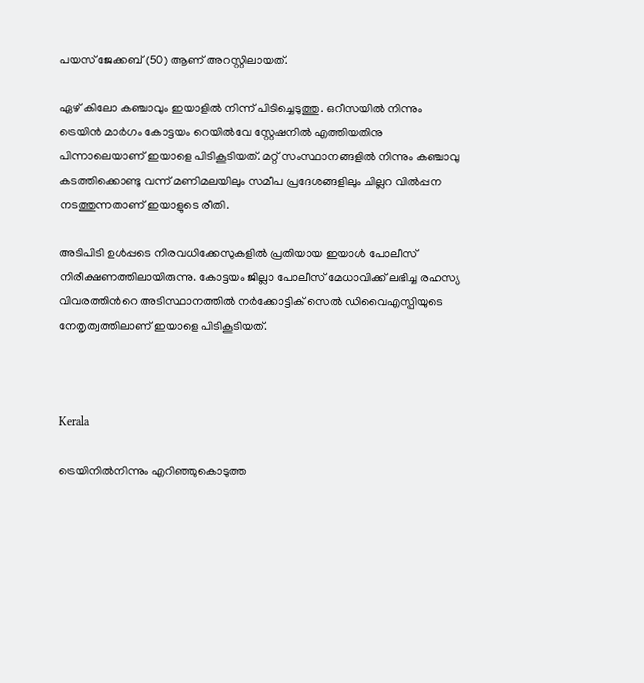പയസ് ജേക്കബ് (50) ആണ് അറസ്റ്റിലായത്.

ഏഴ് കിലോ കഞ്ചാവും ഇയാളിൽ നിന്ന് പിടിച്ചെടുത്തു. ഒറീസയിൽ നിന്നും ട്രെയിൻ മാർഗം കോട്ടയം റെയിൽവേ സ്റ്റേഷനിൽ എത്തിയതിനു പിന്നാലെയാണ് ഇയാളെ പിടികൂടിയത്. മറ്റ് സംസ്ഥാനങ്ങളിൽ നിന്നും കഞ്ചാവു കടത്തിക്കൊണ്ടു വന്ന് മണിമലയിലും സമീപ പ്രദേശങ്ങളിലും ചില്ലറ വിൽപ്പന നടത്തുന്നതാണ് ഇയാളു‌‌ടെ രീതി.

അടിപിടി ഉൾപ്പടെ നിരവധിക്കേസുകളിൽ പ്രതിയായ ഇയാൾ പോലീസ് നിരീക്ഷണത്തിലായിരുന്നു. കോട്ടയം ജില്ലാ പോലീസ് മേധാവിക്ക് ലഭിച്ച രഹസ്യ വിവരത്തിന്‍റെ അടിസ്ഥാനത്തിൽ നർക്കോട്ടിക് സെൽ ഡിവൈഎസ്പിയുടെ നേതൃത്വത്തിലാണ് ഇയാളെ പിടികൂടിയത്.



Kerala

ട്രെയിനിൽനിന്നും എറിഞ്ഞുകൊടുത്ത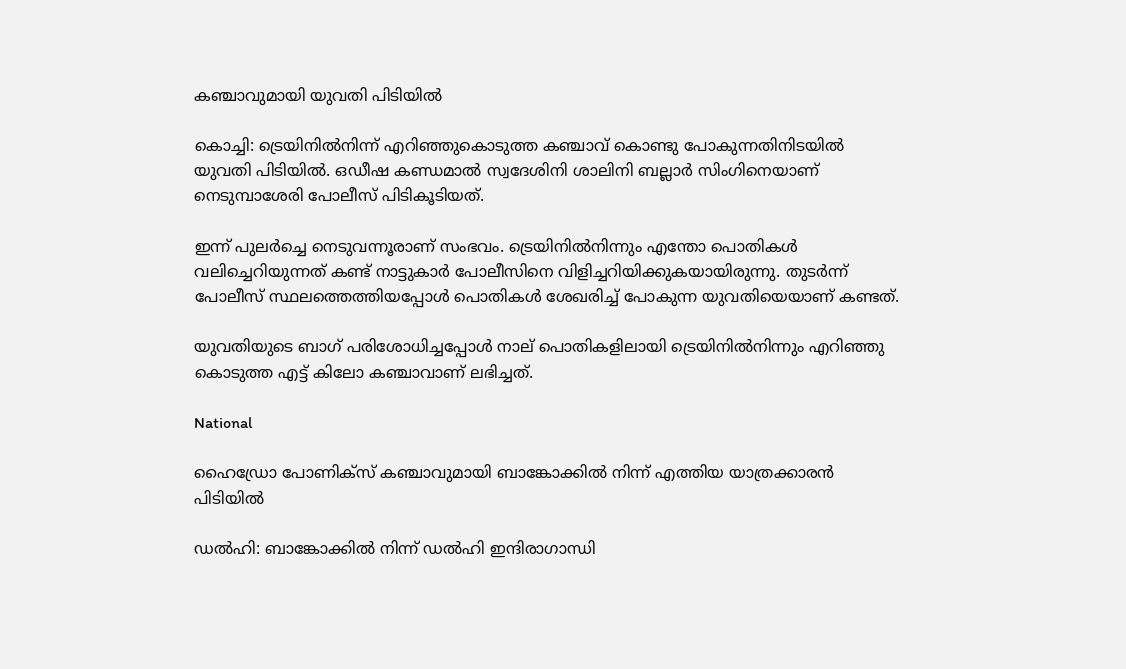കഞ്ചാവുമായി യുവതി പിടിയിൽ

കൊച്ചി: ട്രെയിനിൽനിന്ന് എറിഞ്ഞുകൊടുത്ത കഞ്ചാവ് കൊണ്ടു പോകുന്നതിനിടയിൽ യുവതി പിടിയിൽ. ഒഡീഷ കണ്ഡമാൽ സ്വദേശിനി ശാലിനി ബല്ലാർ സിംഗിനെയാണ് നെടുമ്പാശേരി പോലീസ് പിടികൂടിയത്.

ഇന്ന് പുലർച്ചെ നെടുവന്നൂരാണ് സംഭവം. ട്രെയിനിൽനിന്നും എന്തോ പൊതികൾ വലിച്ചെറിയുന്നത് കണ്ട് നാട്ടുകാർ പോലീസിനെ വിളിച്ചറിയിക്കുകയായിരുന്നു. തുടർന്ന് പോലീസ് സ്ഥലത്തെത്തിയപ്പോൾ പൊതികൾ ശേഖരിച്ച് പോകുന്ന യുവതിയെയാണ് കണ്ടത്.

യുവതിയുടെ ബാഗ് പരിശോധിച്ചപ്പോൾ നാല് പൊതികളിലായി ട്രെയിനിൽനിന്നും എറിഞ്ഞു കൊടുത്ത എട്ട് കിലോ കഞ്ചാവാണ് ലഭിച്ചത്.

National

ഹൈഡ്രോ പോണിക്സ് കഞ്ചാവുമായി ബാങ്കോക്കിൽ നിന്ന് എത്തിയ യാത്രക്കാരൻ പിടിയിൽ

ഡൽഹി: ബാങ്കോക്കിൽ നിന്ന് ഡൽഹി ഇന്ദിരാഗാന്ധി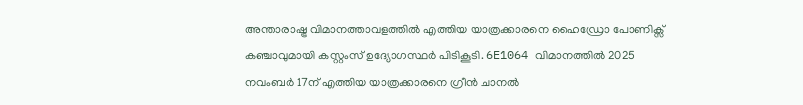അന്താരാഷ്ട്ര വിമാനത്താവളത്തിൽ എത്തിയ യാത്രക്കാരനെ ഹൈഡ്രോ പോണിക്സ് കഞ്ചാവുമായി കസ്റ്റംസ് ഉദ്യോഗസ്ഥർ പിടികൂടി. 6E1064 വിമാനത്തിൽ 2025 നവംബർ 17ന് എത്തിയ യാത്രക്കാരനെ ഗ്രീൻ ചാനൽ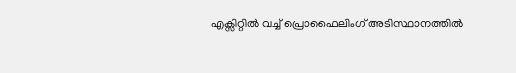എക്സിറ്റിൽ വച്ച് പ്രൊഫൈലിംഗ് അടിസ്ഥാനത്തിൽ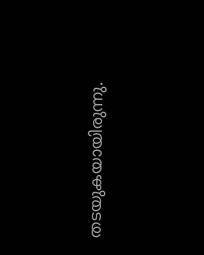തടയുകയായിരുന്നു.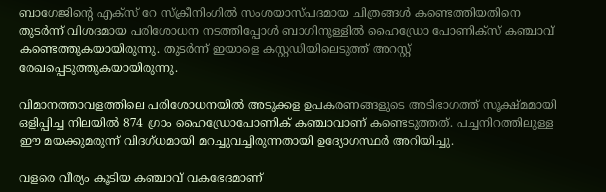ബാഗേജിന്‍റെ എക്സ് റേ സ്ക്രീനിംഗിൽ സംശയാസ്പദമായ ചിത്രങ്ങൾ കണ്ടെത്തിയതിനെ തുടർന്ന് വിശദമായ പരിശോധന നടത്തിപ്പോൾ ബാഗിനുള്ളിൽ ഹൈഡ്രോ പോണിക്സ് കഞ്ചാവ് കണ്ടെത്തുകയായിരുന്നു. തുടർന്ന് ഇയാളെ കസ്റ്റ‍ഡിയിലെടുത്ത് അറസ്റ്റ് രേഖപ്പെടുത്തുകയായിരുന്നു.

വിമാനത്താവളത്തിലെ പരിശോധനയിൽ അടുക്കള ഉപകരണങ്ങളുടെ അടിഭാഗത്ത് സൂക്ഷ്മമായി ഒളിപ്പിച്ച നിലയിൽ 874 ഗ്രാം ഹൈഡ്രോപോണിക് കഞ്ചാവാണ് കണ്ടെടുത്തത്. പച്ചനിറത്തിലുള്ള ഈ മയക്കുമരുന്ന് വിദഗ്ധമായി മറച്ചുവച്ചിരുന്നതായി ഉദ്യോഗസ്ഥർ അറിയിച്ചു.

വളരെ വീര്യം കൂടിയ കഞ്ചാവ് വകഭേദമാണ്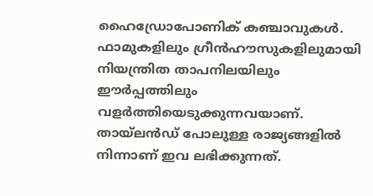ഹൈഡ്രോപോണിക് കഞ്ചാവുകൾ. ഫാമുകളിലും ഗ്രീൻഹൗസുകളിലുമായി നിയന്ത്രിത താപനിലയിലും ഈർപ്പത്തിലും വളർത്തിയെടുക്കുന്നവയാണ്. തായ്‌ലൻഡ് പോലുള്ള രാജ്യങ്ങളിൽ നിന്നാണ് ഇവ ലഭിക്കുന്നത്.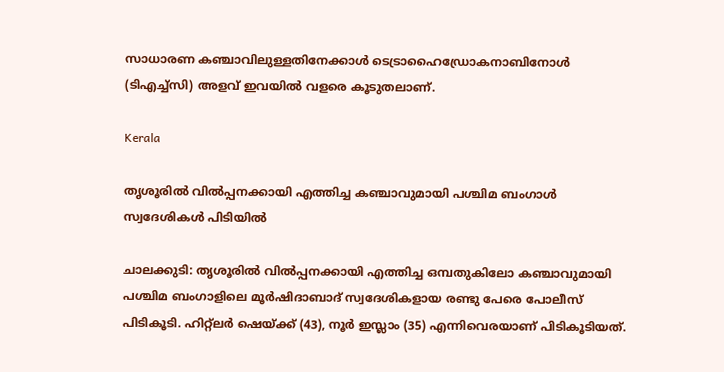സാധാരണ കഞ്ചാവിലുള്ളതിനേക്കാൾ ടെട്രാഹൈഡ്രോകനാബിനോൾ (ടിഎച്ച്സി) അളവ് ഇവയിൽ വളരെ കൂടുതലാണ്.

Kerala

തൃശൂരിൽ വില്‍പ്പനക്കായി എത്തിച്ച കഞ്ചാവുമായി പശ്ചിമ ബംഗാൾ സ്വദേശികൾ പിടിയിൽ

ചാലക്കുടി: തൃശൂരിൽ വില്‍പ്പനക്കായി എത്തിച്ച ഒമ്പതുകിലോ കഞ്ചാവുമായി പശ്ചിമ ബംഗാളിലെ മൂര്‍ഷിദാബാദ് സ്വദേശികളായ രണ്ടു പേരെ പോലീസ് പിടികൂടി. ഹിറ്റ്‌ലര്‍ ഷെയ്ക്ക് (43), നൂര്‍ ഇസ്ലാം (35) എന്നിവെരയാണ് പിടികൂടിയത്.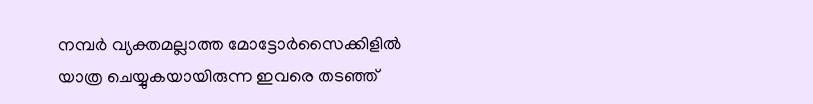നമ്പര്‍ വ്യക്തമല്ലാത്ത മോട്ടോര്‍സൈക്കിളില്‍ യാത്ര ചെയ്യുകയായിരുന്ന ഇവരെ തടഞ്ഞ്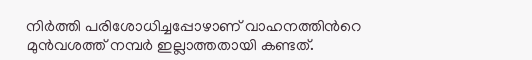നിര്‍ത്തി പരിശോധിച്ചപ്പോഴാണ് വാഹനത്തിന്‍റെ മുന്‍വശത്ത് നമ്പര്‍ ഇല്ലാത്തതായി കണ്ടത്.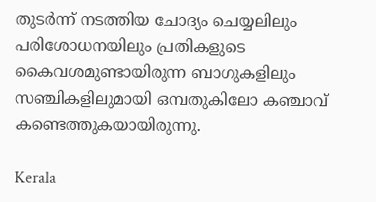തുടര്‍ന്ന് നടത്തിയ ചോദ്യം ചെയ്യലിലും പരിശോധനയിലും പ്രതികളുടെ കൈവശമുണ്ടായിരുന്ന ബാഗുകളിലും സഞ്ചികളിലുമായി ഒമ്പതുകിലോ കഞ്ചാവ് കണ്ടെത്തുകയായിരുന്നു.

Kerala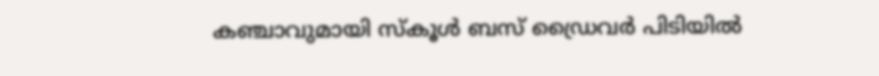കഞ്ചാവുമായി സ്കൂൾ ബസ് ഡ്രൈവർ പിടിയിൽ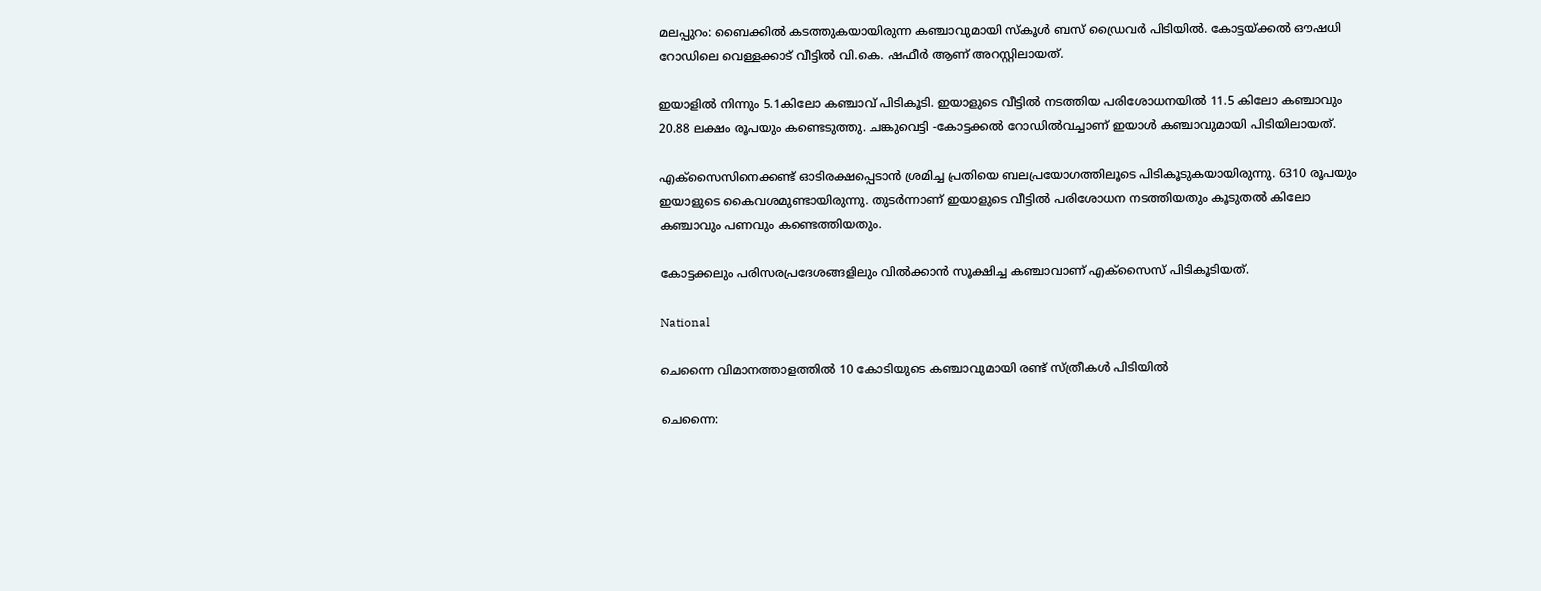മലപ്പുറം: ബൈക്കിൽ കടത്തുകയായിരുന്ന കഞ്ചാവുമായി സ്കൂൾ ബസ് ഡ്രൈവർ പിടിയിൽ. കോട്ടയ്ക്കൽ ഔഷധി റോഡിലെ വെള്ളക്കാട് വീട്ടിൽ വി.കെ. ഷഫീർ ആണ് അറസ്റ്റിലായത്.

ഇയാളിൽ നിന്നും 5.1കിലോ കഞ്ചാവ് പിടികൂടി. ഇയാളുടെ വീട്ടിൽ നടത്തിയ പരിശോധനയിൽ 11.5 കിലോ കഞ്ചാവും 20.88 ലക്ഷം രൂപയും കണ്ടെടുത്തു. ചങ്കുവെട്ടി -കോട്ടക്കൽ റോഡിൽവച്ചാണ് ഇയാൾ കഞ്ചാവുമായി പിടിയിലായത്.

എക്സൈസിനെക്കണ്ട് ഓടിരക്ഷപ്പെടാൻ ശ്രമിച്ച പ്രതിയെ ബലപ്രയോഗത്തിലൂടെ പിടികൂടുകയായിരുന്നു. 6310 രൂപയും ഇയാളുടെ കൈവശമുണ്ടായിരുന്നു. തുടർന്നാണ് ഇയാളുടെ വീട്ടിൽ പരിശോധന നടത്തിയതും കൂടുതൽ കിലോ കഞ്ചാവും പണവും കണ്ടെത്തിയതും.

കോട്ടക്കലും പരിസരപ്രദേശങ്ങളിലും വിൽക്കാൻ സൂക്ഷിച്ച കഞ്ചാവാണ് എക്സൈസ് പിടികൂടിയത്.

National

ചെന്നൈ വിമാനത്താളത്തിൽ 10 കോടിയുടെ കഞ്ചാവുമായി രണ്ട് സ്ത്രീകൾ പിടിയിൽ

ചെന്നൈ: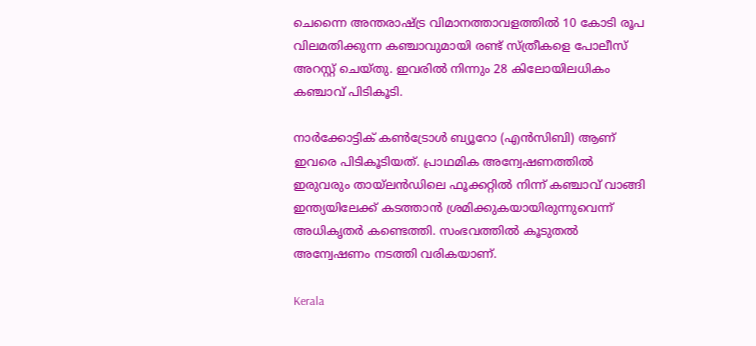ചെന്നൈ അന്തരാഷ്ട്ര വിമാനത്താവളത്തിൽ 10 കോടി രൂപ വിലമതിക്കുന്ന കഞ്ചാവുമായി രണ്ട് സ്ത്രീകളെ പോലീസ് അറസ്റ്റ് ചെയ്തു. ഇവരിൽ നിന്നും 28 കിലോയിലധികം കഞ്ചാവ് പിടികൂടി.

നാർക്കോട്ടിക് കൺട്രോൾ ബ്യൂറോ (എൻസിബി) ആണ് ഇവരെ പിടികൂടിയത്. പ്രാഥമിക അന്വേഷണത്തിൽ ഇരുവരും തായ്‌ലൻഡിലെ ഫൂക്കറ്റിൽ നിന്ന് കഞ്ചാവ് വാങ്ങി ഇന്ത്യയിലേക്ക് കടത്താൻ ശ്രമിക്കുകയായിരുന്നുവെന്ന് അധികൃതർ കണ്ടെത്തി. സംഭവത്തിൽ കൂടുതൽ അന്വേഷണം നടത്തി വരികയാണ്.

Kerala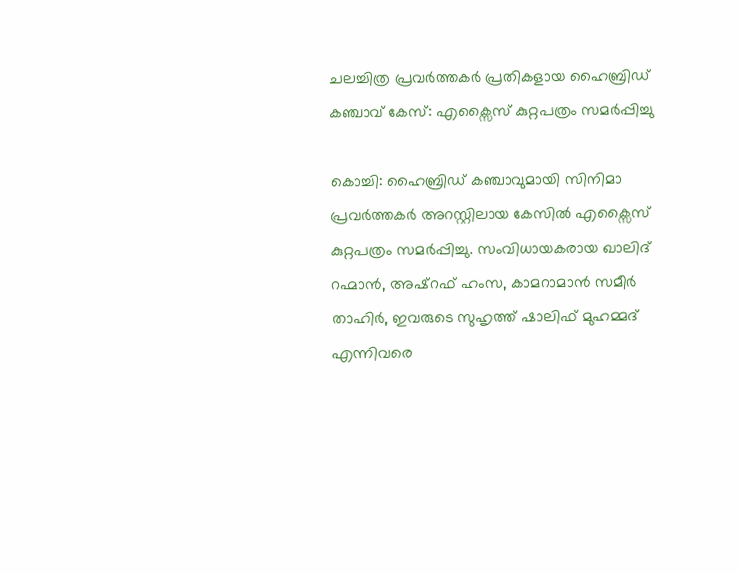ചലച്ചിത്ര പ്രവർത്തകർ പ്രതികളായ ഹൈബ്രി‍ഡ് കഞ്ചാവ് കേസ്: എക്സൈസ് കുറ്റപത്രം സമർപ്പിച്ചു

കൊച്ചി: ഹൈബ്രിഡ് കഞ്ചാവുമായി സിനിമാ പ്രവർത്തകർ അറസ്റ്റിലായ കേസിൽ എക്സൈസ് കുറ്റപത്രം സമർപ്പിച്ചു. സംവിധായകരായ ഖാലിദ് റഹ്മാൻ, അഷ്റഫ് ഹംസ, കാമറാമാൻ സമീർ താഹിർ, ഇവരുടെ സുഹൃത്ത് ഷാലിഫ് മുഹമ്മദ് എന്നിവരെ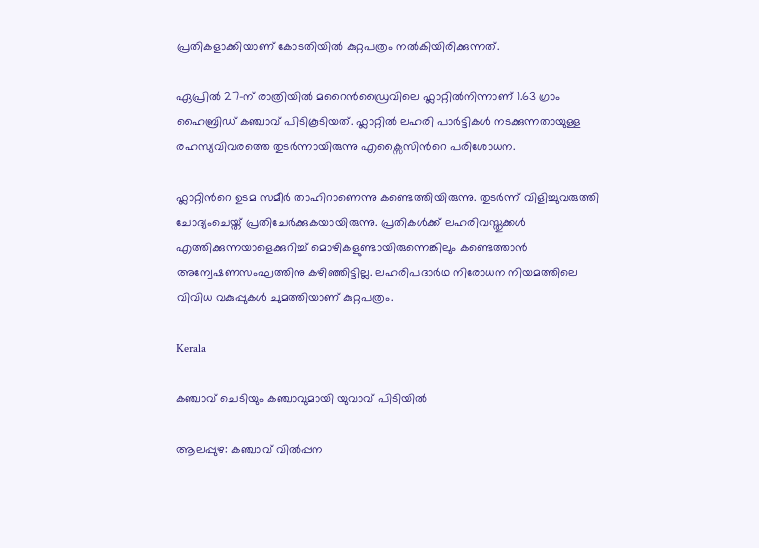പ്രതികളാക്കിയാണ് കോടതിയിൽ കുറ്റപത്രം നൽകിയിരിക്കുന്നത്.

ഏപ്രിൽ 27-ന് രാത്രിയിൽ മറൈൻഡ്രൈവിലെ ഫ്ലാറ്റിൽനിന്നാണ് 1.63 ഗ്രാം ഹൈബ്രിഡ് കഞ്ചാവ് പിടികൂടിയത്. ഫ്ലാറ്റിൽ ലഹരി പാർട്ടികൾ നടക്കുന്നതായുള്ള രഹസ്യവിവരത്തെ തുടർന്നായിരുന്നു എക്സൈസിന്‍റെ പരിശോധന.

ഫ്ലാറ്റിന്‍റെ ഉടമ സമീർ താഹിറാണെന്നു കണ്ടെത്തിയിരുന്നു. തുടർന്ന് വിളിച്ചുവരുത്തി ചോദ്യംചെയ്ത്‌ പ്രതിചേർക്കുകയായിരുന്നു. പ്രതികൾക്ക് ലഹരിവസ്തുക്കൾ എത്തിക്കുന്നയാളെക്കുറിച്ച് മൊഴികളുണ്ടായിരുന്നെങ്കിലും കണ്ടെത്താൻ അന്വേഷണസംഘത്തിനു കഴിഞ്ഞിട്ടില്ല. ലഹരിപദാർഥ നിരോധന നിയമത്തിലെ വിവിധ വകുപ്പുകൾ ചുമത്തിയാണ് കുറ്റപത്രം.

Kerala

കഞ്ചാവ് ചെടിയും കഞ്ചാവുമായി യുവാവ് പിടിയിൽ

ആലപ്പുഴ: കഞ്ചാവ് വിൽപ്പന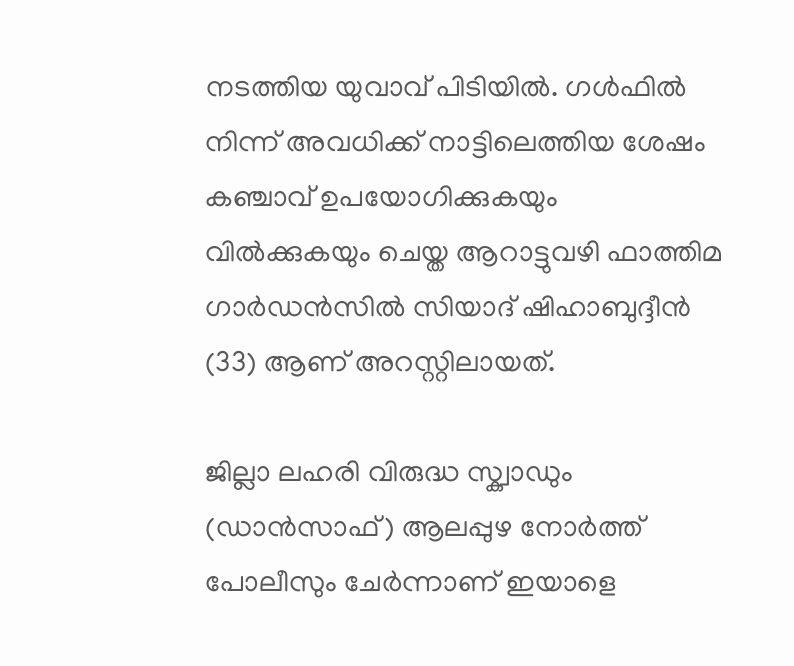നടത്തിയ യുവാവ് പിടിയിൽ. ഗൾഫിൽ നിന്ന് അവധിക്ക് നാട്ടിലെത്തിയ ശേഷം കഞ്ചാവ് ഉപയോഗിക്കുകയും വിൽക്കുകയും ചെയ്ത ആറാട്ടുവഴി ഫാത്തിമ ഗാർഡൻസിൽ സിയാദ് ഷിഹാബുദ്ദീൻ (33) ആണ് അറസ്റ്റിലായത്.

ജില്ലാ ലഹരി വിരുദ്ധ സ്ക്വാഡും (ഡാൻസാഫ്) ആലപ്പുഴ നോർത്ത് പോലീസും ചേർന്നാണ് ഇയാളെ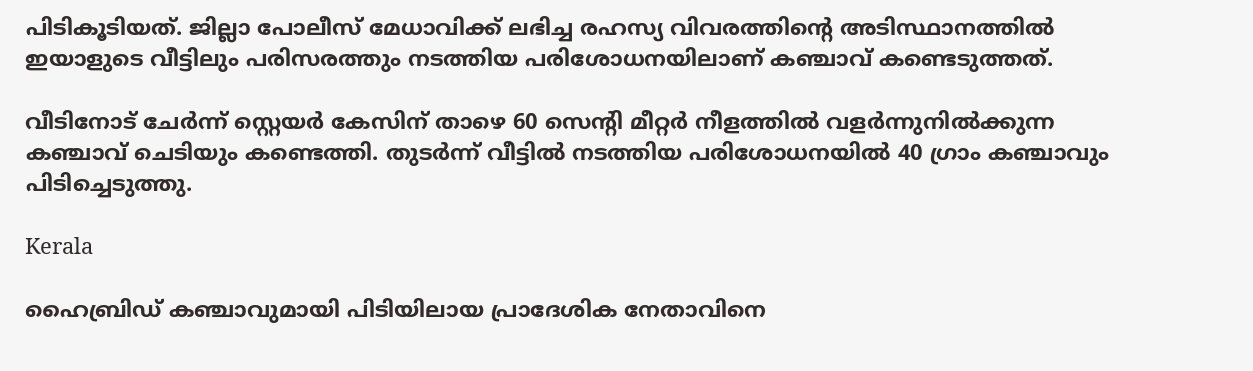പിടികൂടിയത്. ജില്ലാ പോലീസ് മേധാവിക്ക് ലഭിച്ച രഹസ്യ വിവരത്തിന്‍റെ അടിസ്ഥാനത്തിൽ ഇയാളുടെ വീട്ടിലും പരിസരത്തും നടത്തിയ പരിശോധനയിലാണ് കഞ്ചാവ് കണ്ടെടുത്തത്.

വീടിനോട് ചേർന്ന് സ്റ്റെയർ കേസിന് താഴെ 60 സെന്‍റി മീറ്റർ നീളത്തിൽ വളർന്നുനിൽക്കുന്ന കഞ്ചാവ് ചെടിയും കണ്ടെത്തി. തുടർന്ന് വീട്ടിൽ നടത്തിയ പരിശോധനയിൽ 40 ഗ്രാം കഞ്ചാവും പിടിച്ചെടുത്തു.

Kerala

ഹൈബ്രിഡ് കഞ്ചാവുമായി പിടിയിലായ പ്രാദേശിക നേതാവിനെ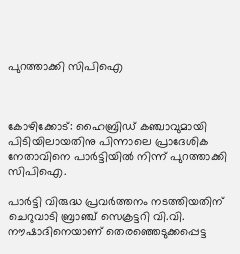പുറത്താക്കി സിപിഐ



കോഴിക്കോട്: ഹൈബ്രിഡ് കഞ്ചാവുമായി പിടിയിലായതിനു പിന്നാലെ പ്രാദേശിക നേതാവിനെ പാര്‍ട്ടിയില്‍ നിന്ന് പുറത്താക്കി സിപിഐ.

പാര്‍ട്ടി വിരുദ്ധ പ്രവര്‍ത്തനം നടത്തിയതിന് ചെറുവാടി ബ്രാഞ്ച് സെക്രട്ടറി വി.വി. നൗഷാദിനെയാണ് തെരഞ്ഞെടുക്കപ്പെട്ട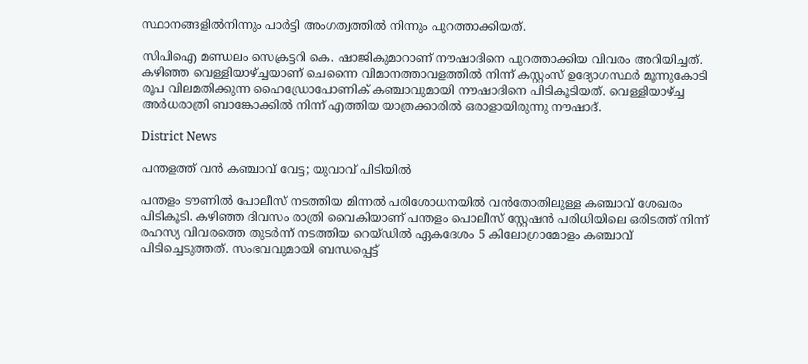സ്ഥാനങ്ങളില്‍നിന്നും പാര്‍ട്ടി അംഗത്വത്തില്‍ നിന്നും പുറത്താക്കിയത്.

സിപിഐ മണ്ഡലം സെക്രട്ടറി കെ. ഷാജികുമാറാണ് നൗഷാദിനെ പുറത്താക്കിയ വിവരം അറിയിച്ചത്. കഴിഞ്ഞ വെള്ളിയാഴ്ച്ചയാണ് ചെന്നൈ വിമാനത്താവളത്തില്‍ നിന്ന് കസ്റ്റംസ് ഉദ്യോഗസ്ഥര്‍ മൂന്നുകോടി രൂപ വിലമതിക്കുന്ന ഹൈഡ്രോപോണിക് കഞ്ചാവുമായി നൗഷാദിനെ പിടികൂടിയത്. വെള്ളിയാഴ്ച്ച അര്‍ധരാത്രി ബാങ്കോക്കില്‍ നിന്ന് എത്തിയ യാത്രക്കാരില്‍ ഒരാളായിരുന്നു നൗഷാദ്.

District News

പന്തളത്ത് വൻ കഞ്ചാവ് വേട്ട; യുവാവ് പിടിയിൽ

പന്തളം ടൗണിൽ പോലീസ് നടത്തിയ മിന്നൽ പരിശോധനയിൽ വൻതോതിലുള്ള കഞ്ചാവ് ശേഖരം പിടികൂടി. കഴിഞ്ഞ ദിവസം രാത്രി വൈകിയാണ് പന്തളം പൊലീസ് സ്റ്റേഷൻ പരിധിയിലെ ഒരിടത്ത് നിന്ന് രഹസ്യ വിവരത്തെ തുടർന്ന് നടത്തിയ റെയ്ഡിൽ ഏകദേശം 5 കിലോഗ്രാമോളം കഞ്ചാവ് പിടിച്ചെടുത്തത്. സംഭവവുമായി ബന്ധപ്പെട്ട്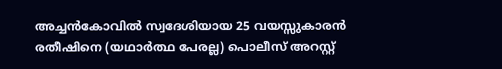അച്ചൻകോവിൽ സ്വദേശിയായ 25 വയസ്സുകാരൻ രതീഷിനെ (യഥാർത്ഥ പേരല്ല) പൊലീസ് അറസ്റ്റ്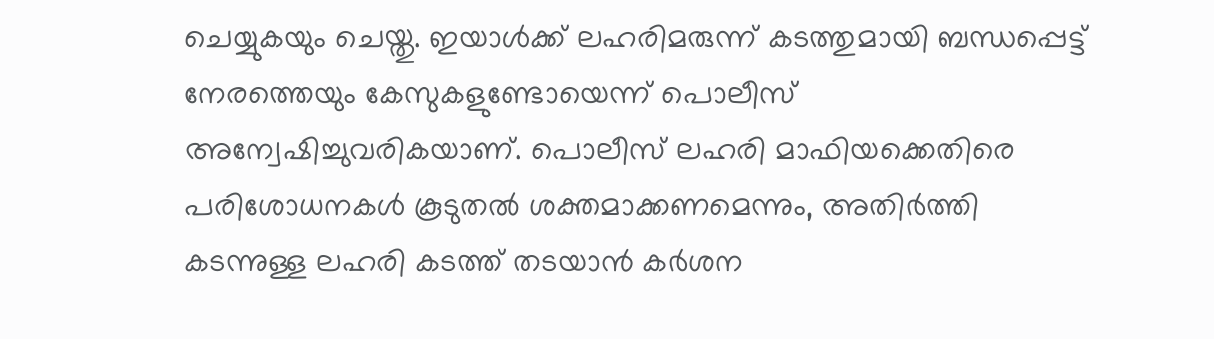ചെയ്യുകയും ചെയ്തു. ഇയാൾക്ക് ലഹരിമരുന്ന് കടത്തുമായി ബന്ധപ്പെട്ട് നേരത്തെയും കേസുകളുണ്ടോയെന്ന് പൊലീസ് അന്വേഷിച്ചുവരികയാണ്. പൊലീസ് ലഹരി മാഫിയക്കെതിരെ പരിശോധനകൾ കൂടുതൽ ശക്തമാക്കണമെന്നും, അതിർത്തി കടന്നുള്ള ലഹരി കടത്ത് തടയാൻ കർശന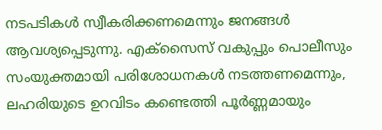നടപടികൾ സ്വീകരിക്കണമെന്നും ജനങ്ങൾ ആവശ്യപ്പെടുന്നു. എക്സൈസ് വകുപ്പും പൊലീസും സംയുക്തമായി പരിശോധനകൾ നടത്തണമെന്നും, ലഹരിയുടെ ഉറവിടം കണ്ടെത്തി പൂർണ്ണമായും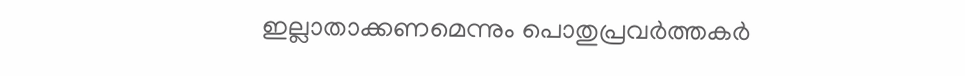ഇല്ലാതാക്കണമെന്നും പൊതുപ്രവർത്തകർ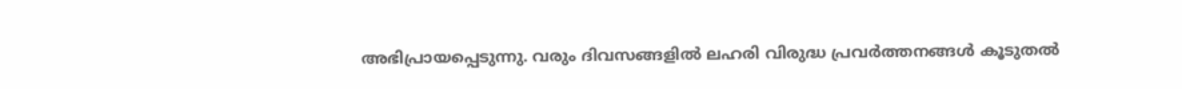അഭിപ്രായപ്പെടുന്നു. വരും ദിവസങ്ങളിൽ ലഹരി വിരുദ്ധ പ്രവർത്തനങ്ങൾ കൂടുതൽ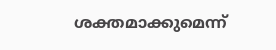ശക്തമാക്കുമെന്ന്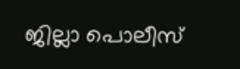ജില്ലാ പൊലീസ്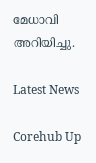മേധാവി അറിയിച്ചു.

Latest News

Corehub Up